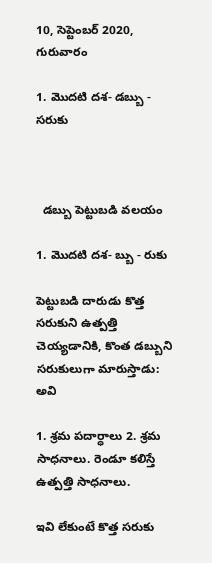10, సెప్టెంబర్ 2020, గురువారం

1. మొదటి దశ- డబ్బు - సరుకు



  డబ్బు పెట్టుబడి వలయం

1. మొదటి దశ- బ్బు - రుకు

పెట్టుబడి దారుడు కొత్త సరుకుని ఉత్పత్తి చెయ్యడానికి, కొంత డబ్బుని సరుకులుగా మారుస్తాడు: అవి

1. శ్రమ పదార్ధాలు 2. శ్రమ సాధనాలు. రెండూ కలిస్తే ఉత్పత్తి సాధనాలు.

ఇవి లేకుంటే కొత్త సరుకు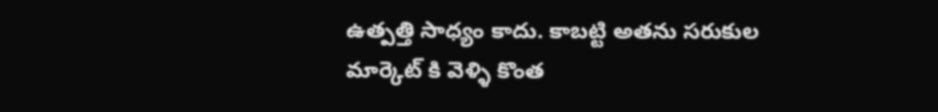ఉత్పత్తి సాధ్యం కాదు. కాబట్టి అతను సరుకుల మార్కెట్ కి వెళ్ళి కొంత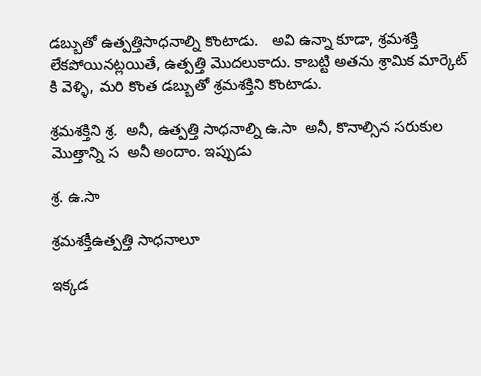డబ్బుతో ఉత్పత్తిసాధనాల్ని కొంటాడు.   అవి ఉన్నా కూడా, శ్రమశక్తి లేకపోయినట్లయితే, ఉత్పత్తి మొదలుకాదు. కాబట్టి అతను శ్రామిక మార్కెట్ కి వెళ్ళి, మరి కొంత డబ్బుతో శ్రమశక్తిని కొంటాడు.

శ్రమశక్తిని శ్ర.  అనీ, ఉత్పత్తి సాధనాల్ని ఉ.సా  అనీ, కొనాల్సిన సరుకుల మొత్తాన్ని స  అనీ అందాం. ఇప్పుడు

శ్ర. ఉ.సా

శ్రమశక్తీఉత్పత్తి సాధనాలూ

ఇక్కడ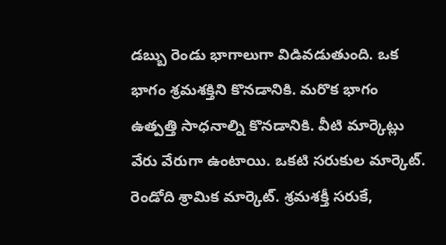డబ్బు రెండు భాగాలుగా విడివడుతుంది. ఒక భాగం శ్రమశక్తిని కొనడానికి. మరొక భాగం ఉత్పత్తి సాధనాల్ని కొనడానికి. వీటి మార్కెట్లు వేరు వేరుగా ఉంటాయి. ఒకటి సరుకుల మార్కెట్. రెండోది శ్రామిక మార్కెట్. శ్రమశక్తీ సరుకే,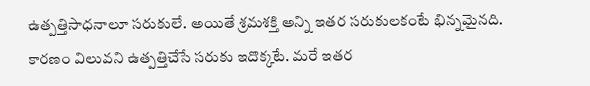ఉత్పత్తిసాధనాలూ సరుకులే. అయితే శ్రమశక్తి అన్ని ఇతర సరుకులకంటే భిన్నమైనది. కారణం విలువని ఉత్పత్తిచేసే సరుకు ఇదొక్కటే. మరే ఇతర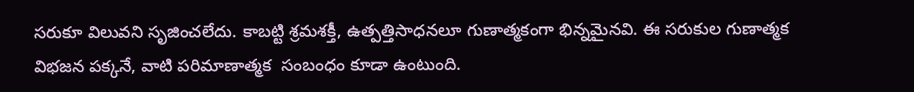సరుకూ విలువని సృజించలేదు. కాబట్టి శ్రమశక్తీ, ఉత్పత్తిసాధనలూ గుణాత్మకంగా భిన్నమైనవి. ఈ సరుకుల గుణాత్మక విభజన పక్కనే, వాటి పరిమాణాత్మక  సంబంధం కూడా ఉంటుంది.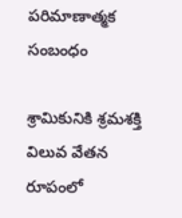పరిమాణాత్మక  సంబంధం

శ్రామికునికి శ్రమశక్తి విలువ వేతన రూపంలో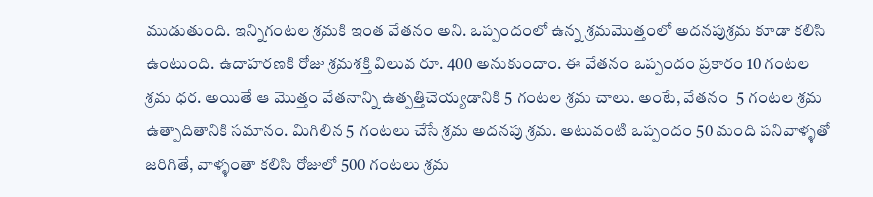ముడుతుంది. ఇన్నిగంటల శ్రమకి ఇంత వేతనం అని. ఒప్పందంలో ఉన్న శ్రమమొత్తంలో అదనపుశ్రమ కూడా కలిసి ఉంటుంది. ఉదాహరణకి రోజు శ్రమశక్తి విలువ రూ. 400 అనుకుందాం. ఈ వేతనం ఒప్పందం ప్రకారం 10 గంటల శ్రమ ధర. అయితే ఆ మొత్తం వేతనాన్ని ఉత్పత్తిచెయ్యడానికి 5 గంటల శ్రమ చాలు. అంటే, వేతనం  5 గంటల శ్రమ ఉత్పాదితానికి సమానం. మిగిలిన 5 గంటలు చేసే శ్రమ అదనపు శ్రమ. అటువంటి ఒప్పందం 50 మంది పనివాళ్ళతో జరిగితే, వాళ్ళంతా కలిసి రోజులో 500 గంటలు శ్రమ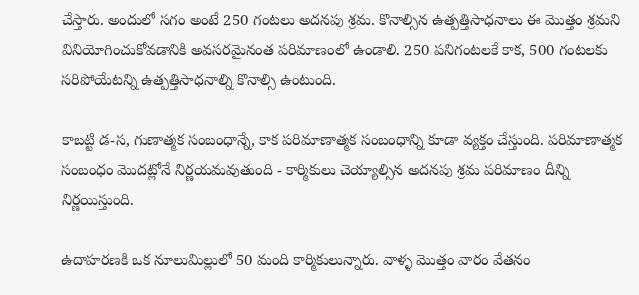చేస్తారు. అందులో సగం అంటే 250 గంటలు అదనపు శ్రమ. కొనాల్సిన ఉత్పత్తిసాధనాలు ఈ మొత్తం శ్రమని వినియోగించుకోవడానికి అవసరమైనంత పరిమాణంలో ఉండాలి. 250 పనిగంటలకే కాక, 500 గంటలకు సరిపోయేటన్ని ఉత్పత్తిసాధనాల్ని కొనాల్సి ఉంటుంది.

కాబట్టి డ-స, గుణాత్మక సంబంధాన్నే, కాక పరిమాణాత్మక సంబంధాన్ని కూడా వ్యక్తం చేస్తుంది. పరిమాణాత్మక సంబంధం మొదట్లోనే నిర్ణయమవుతుంది - కార్మికులు చెయ్యాల్సిన అదనపు శ్రమ పరిమాణం దీన్ని నిర్ణయిస్తుంది.

ఉదాహరణకి ఒక నూలుమిల్లులో 50 మంది కార్మికులున్నారు. వాళ్ళ మొత్తం వారం వేతనం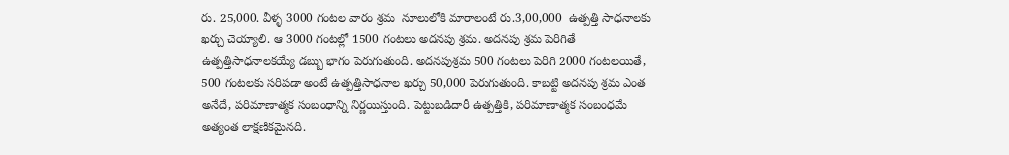రు. 25,000. వీళ్ళ 3000 గంటల వారం శ్రమ  నూలులోకి మారాలంటే రు.3,00,000  ఉత్పత్తి సాధనాలకు ఖర్చు చెయ్యాలి. ఆ 3000 గంటల్లో 1500 గంటలు అదనపు శ్రమ. అదనపు శ్రమ పెరిగితే ఉత్పత్తిసాధనాలకయ్యే డబ్బు భాగం పెరుగుతుంది. అదనపుశ్రమ 500 గంటలు పెరిగి 2000 గంటలయితే, 500 గంటలకు సరిపడా అంటే ఉత్పత్తిసాధనాల ఖర్చు 50,000 పెరుగుతుంది. కాబట్టి అదనపు శ్రమ ఎంత అనేదే, పరిమాణాత్మక సంబంధాన్ని నిర్ణయిస్తుంది. పెట్టుబడిదారీ ఉత్పత్తికి, పరిమాణాత్మక సంబంధమే అత్యంత లాక్షణికమైనది.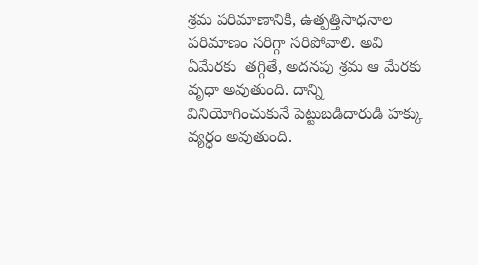శ్రమ పరిమాణానికి, ఉత్పత్తిసాధనాల పరిమాణం సరిగ్గా సరిపోవాలి. అవి ఏమేరకు  తగ్గితే, అదనపు శ్రమ ఆ మేరకు వృధా అవుతుంది. దాన్ని వినియోగించుకునే పెట్టుబడిదారుడి హక్కు వ్యర్ధం అవుతుంది.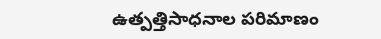ఉత్పత్తిసాధనాల పరిమాణం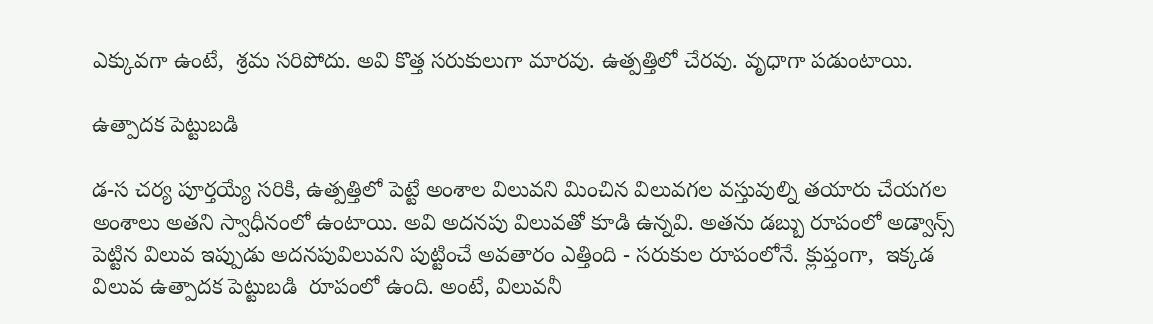ఎక్కువగా ఉంటే,  శ్రమ సరిపోదు. అవి కొత్త సరుకులుగా మారవు. ఉత్పత్తిలో చేరవు. వృధాగా పడుంటాయి.

ఉత్పాదక పెట్టుబడి

డ-స చర్య పూర్తయ్యే సరికి, ఉత్పత్తిలో పెట్టే అంశాల విలువని మించిన విలువగల వస్తువుల్ని తయారు చేయగల అంశాలు అతని స్వాధీనంలో ఉంటాయి. అవి అదనపు విలువతో కూడి ఉన్నవి. అతను డబ్బు రూపంలో అడ్వాన్స్ పెట్టిన విలువ ఇప్పుడు అదనపువిలువని పుట్టించే అవతారం ఎత్తింది - సరుకుల రూపంలోనే. క్లుప్తంగా,  ఇక్కడ విలువ ఉత్పాదక పెట్టుబడి  రూపంలో ఉంది. అంటే, విలువనీ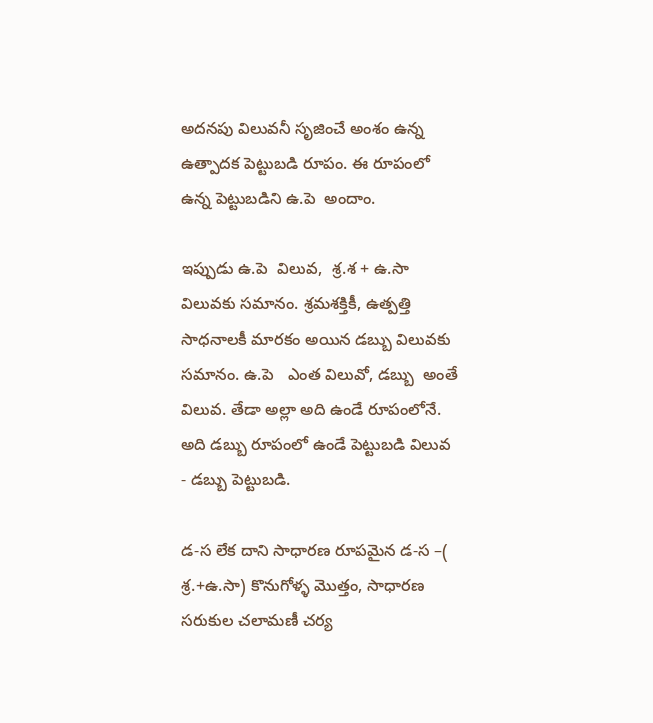అదనపు విలువనీ సృజించే అంశం ఉన్న ఉత్పాదక పెట్టుబడి రూపం. ఈ రూపంలో ఉన్న పెట్టుబడిని ఉ.పె  అందాం.

ఇప్పుడు ఉ.పె  విలువ,  శ్ర.శ + ఉ.సా  విలువకు సమానం. శ్రమశక్తికీ, ఉత్పత్తి సాధనాలకీ మారకం అయిన డబ్బు విలువకు  సమానం. ఉ.పె   ఎంత విలువో, డబ్బు  అంతే విలువ. తేడా అల్లా అది ఉండే రూపంలోనే. అది డబ్బు రూపంలో ఉండే పెట్టుబడి విలువ  - డబ్బు పెట్టుబడి.

డ-స లేక దాని సాధారణ రూపమైన డ-స –( శ్ర.+ఉ.సా) కొనుగోళ్ళ మొత్తం, సాధారణ సరుకుల చలామణీ చర్య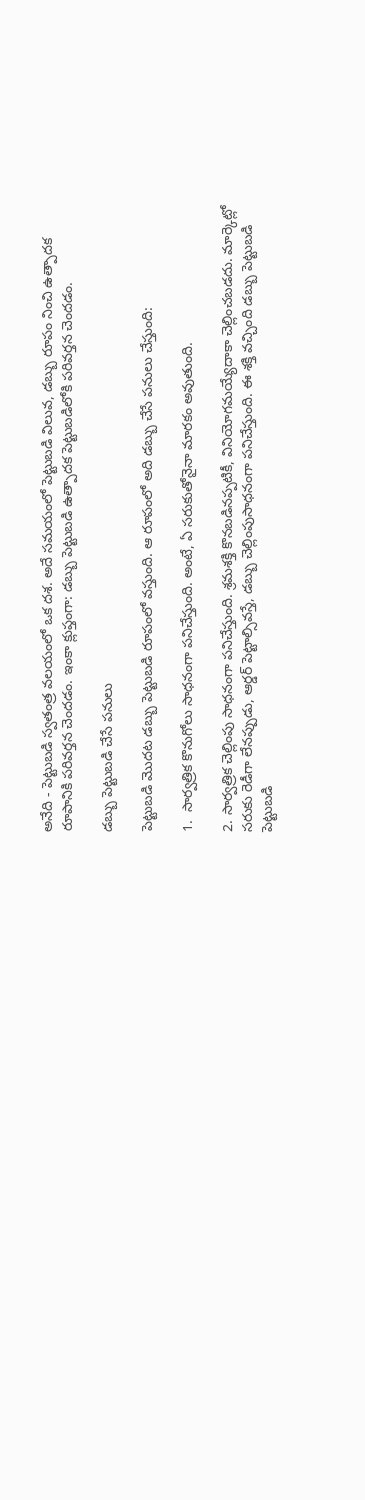అనేది - పెట్టుబడి స్వతంత్ర వలయంలో ఒక దశ. అదే సమయంలో పెట్టుబడి విలువ, డబ్బు రూపం నించి ఉత్పాదక రూపానికి పరివర్తన చెందడం. ఇంకా క్లుప్తంగా: డబ్బు పెట్టుబడి ఉత్పాదక పెట్టుబడిలోకి పరివర్తన చెందడం.

డబ్బు పెట్టుబడి చేసే పనులు

పెట్టుబడి మొదట డబ్బు పెట్టుబడి రూపంలో వస్తుంది. ఆ రూపంలో అది డబ్బు చేసే పనులు చేస్తుంది:

1.  సార్వత్రిక కొనుగోలు సాధనంగా పనిచేస్తుంది. అంటే, ఏ సరుకుతోనైనా మారకం అవుతుంది.

2. సార్వత్రిక చెల్లింపు సాధనంగా పనిచేస్తుంది. శ్రమశక్తి కొనబడినప్పటికీ, వినియోగమయ్యేదాకా చెల్లించబడదు. మార్కెట్లో సరుకు రెడీగా లేనప్పుడు, ఆర్డర్ పెట్టాల్సివస్తే, డబ్బు చెల్లింపుసాధనంగా పనిచేస్తుంది. ఈ శక్తి వచ్చింది డబ్బు పెట్టుబడి పెట్టుబడి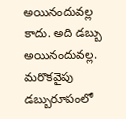అయినందువల్ల కాదు. అది డబ్బు అయినందువల్ల. మరొకవైపు డబ్బురూపంలో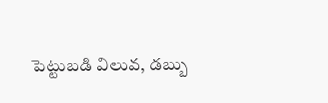పెట్టుబడి విలువ, డబ్బు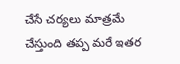చేసే చర్యలు మాత్రమే చేస్తుంది తప్ప మరే ఇతర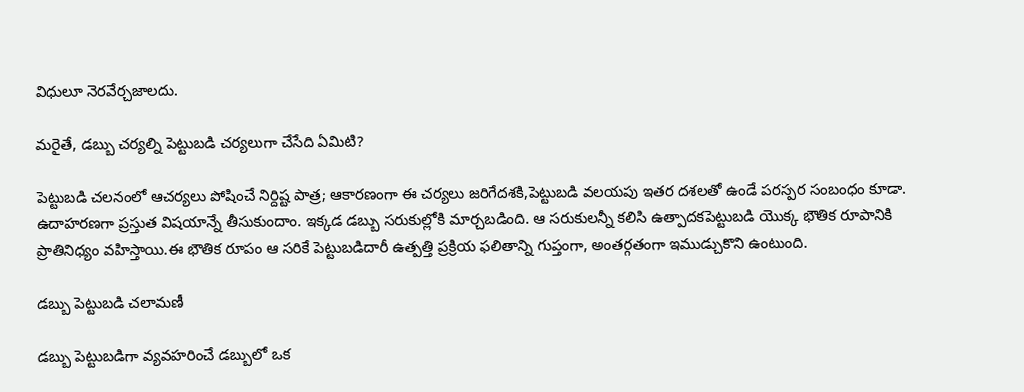విధులూ నెరవేర్చజాలదు.

మరైతే, డబ్బు చర్యల్ని పెట్టుబడి చర్యలుగా చేసేది ఏమిటి?

పెట్టుబడి చలనంలో ఆచర్యలు పోషించే నిర్దిష్ట పాత్ర; ఆకారణంగా ఈ చర్యలు జరిగేదశకి,పెట్టుబడి వలయపు ఇతర దశలతో ఉండే పరస్పర సంబంధం కూడా. ఉదాహరణగా ప్రస్తుత విషయాన్నే తీసుకుందాం. ఇక్కడ డబ్బు సరుకుల్లోకి మార్చబడింది. ఆ సరుకులన్నీ కలిసి ఉత్పాదకపెట్టుబడి యొక్క భౌతిక రూపానికి ప్రాతినిధ్యం వహిస్తాయి.ఈ భౌతిక రూపం ఆ సరికే పెట్టుబడిదారీ ఉత్పత్తి ప్రక్రియ ఫలితాన్ని గుప్తంగా, అంతర్గతంగా ఇముడ్చుకొని ఉంటుంది.

డబ్బు పెట్టుబడి చలామణీ

డబ్బు పెట్టుబడిగా వ్యవహరించే డబ్బులో ఒక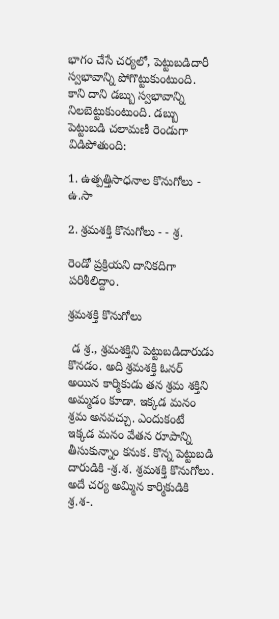భాగం చేసే చర్యలో, పెట్టుబడిదారీ స్వభావాన్ని పోగొట్టుకుంటుంది. కాని దాని డబ్బు స్వభావాన్ని నిలబెట్టుకుంటుంది. డబ్బు పెట్టుబడి చలామణీ రెండుగా విడిపోతుంది:

1. ఉత్పత్తిసాధనాల కొనుగోలు - ఉ.సా

2. శ్రమశక్తి కొనుగోలు - - శ్ర.

రెండో ప్రక్రియని దానికదిగా పరిశీలిద్దాం.

శ్రమశక్తి కొనుగోలు

 డ శ్ర., శ్రమశక్తిని పెట్టుబడిదారుడు కొనడం. అది శ్రమశక్తి ఓనర్ అయిన కార్మికుడు తన శ్రమ శక్తిని అమ్మడం కూడా. ఇక్కడ మనం శ్రమ అనవచ్చు. ఎందుకంటే ఇక్కడ మనం వేతన రూపాన్ని తీసుకున్నాం కనుక. కొన్న పెట్టుబడి దారుడికి -శ్ర.శ. శ్రమశక్తి కొనుగోలు. అదే చర్య అమ్మిన కార్మికుడికి శ్ర.శ-.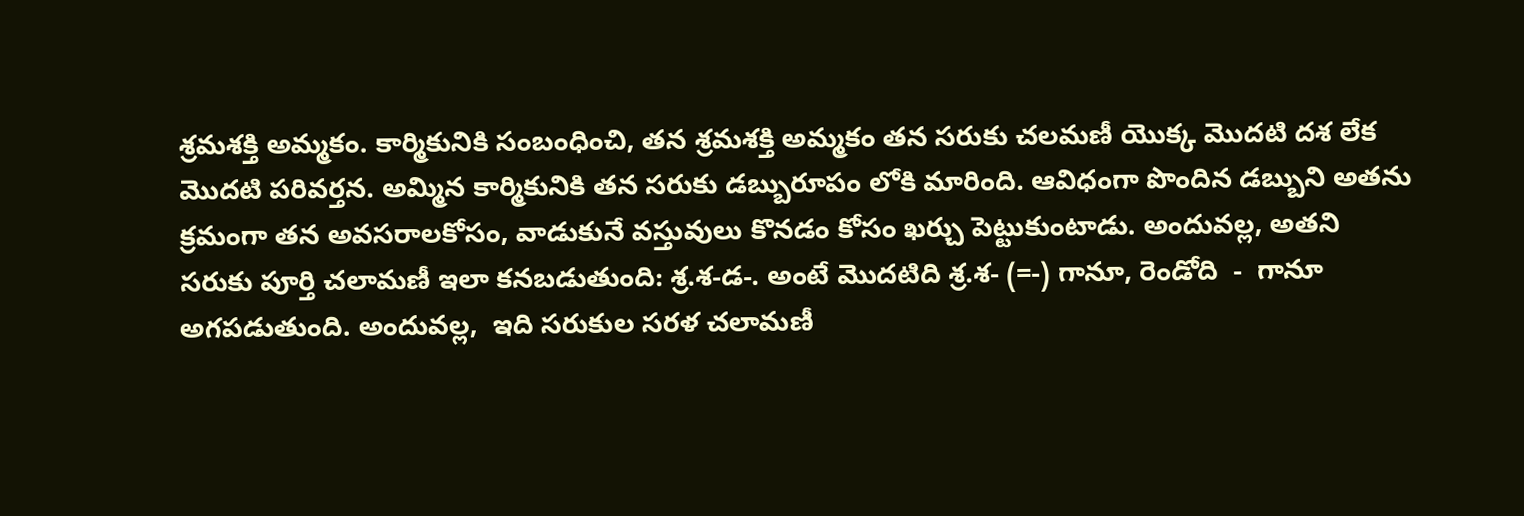శ్రమశక్తి అమ్మకం. కార్మికునికి సంబంధించి, తన శ్రమశక్తి అమ్మకం తన సరుకు చలమణీ యొక్క మొదటి దశ లేక మొదటి పరివర్తన. అమ్మిన కార్మికునికి తన సరుకు డబ్బురూపం లోకి మారింది. ఆవిధంగా పొందిన డబ్బుని అతను క్రమంగా తన అవసరాలకోసం, వాడుకునే వస్తువులు కొనడం కోసం ఖర్చు పెట్టుకుంటాడు. అందువల్ల, అతని సరుకు పూర్తి చలామణీ ఇలా కనబడుతుంది: శ్ర.శ-డ-. అంటే మొదటిది శ్ర.శ- (=-) గానూ, రెండోది  -  గానూ అగపడుతుంది. అందువల్ల,  ఇది సరుకుల సరళ చలామణీ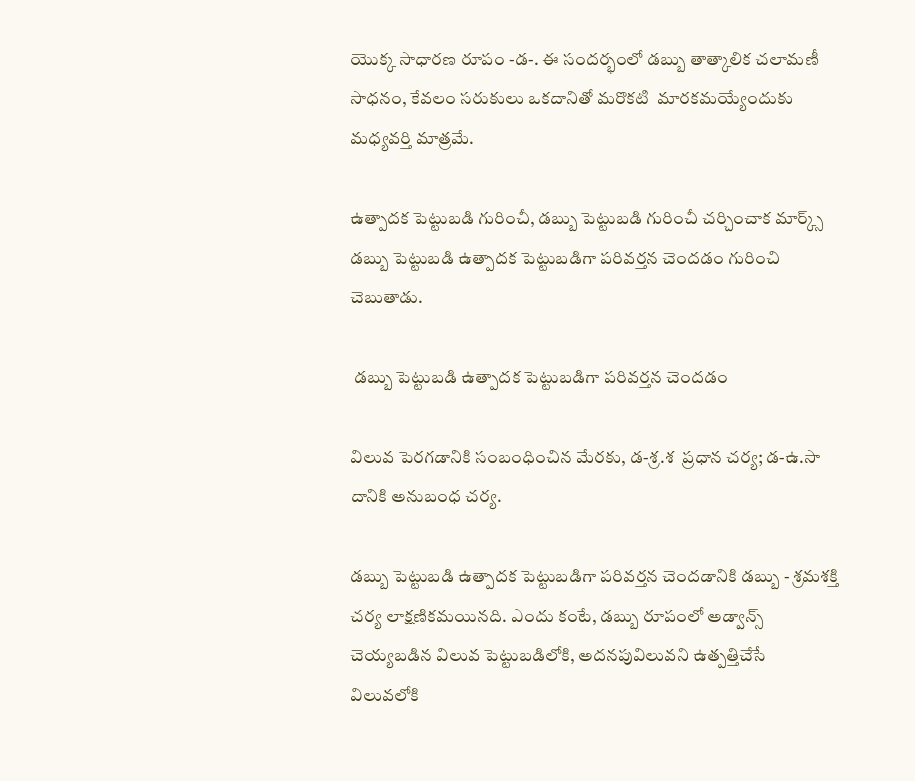యొక్క సాధారణ రూపం -డ-. ఈ సందర్భంలో డబ్బు తాత్కాలిక చలామణీ సాధనం, కేవలం సరుకులు ఒకదానితో మరొకటి  మారకమయ్యేందుకు మధ్యవర్తి మాత్రమే.

ఉత్పాదక పెట్టుబడి గురించీ, డబ్బు పెట్టుబడి గురించీ చర్చించాక మార్క్స్ డబ్బు పెట్టుబడి ఉత్పాదక పెట్టుబడిగా పరివర్తన చెందడం గురించి చెబుతాడు.

 డబ్బు పెట్టుబడి ఉత్పాదక పెట్టుబడిగా పరివర్తన చెందడం

విలువ పెరగడానికి సంబంధించిన మేరకు, డ-శ్ర.శ  ప్రధాన చర్య; డ-ఉ.సా దానికి అనుబంధ చర్య.

డబ్బు పెట్టుబడి ఉత్పాదక పెట్టుబడిగా పరివర్తన చెందడానికి డబ్బు - శ్రమశక్తి చర్య లాక్షణికమయినది. ఎందు కంటే, డబ్బు రూపంలో అడ్వాన్స్  చెయ్యబడిన విలువ పెట్టుబడిలోకి, అదనపువిలువని ఉత్పత్తిచేసే విలువలోకి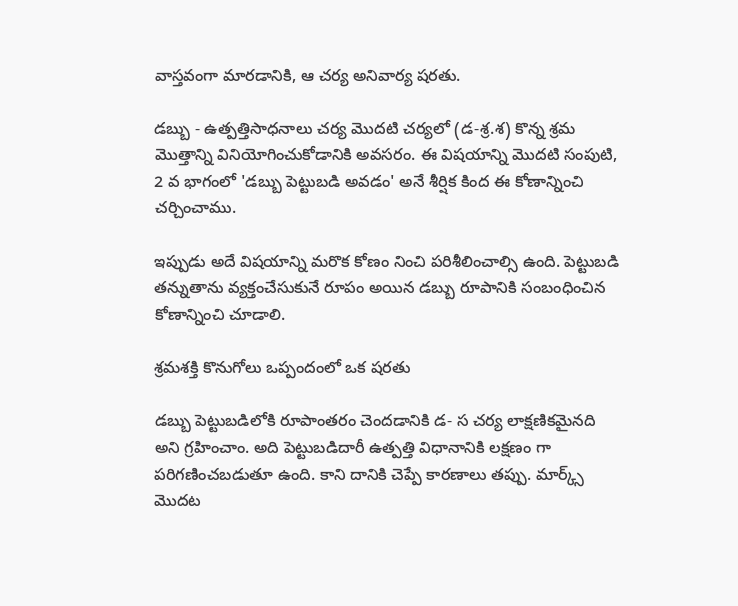వాస్తవంగా మారడానికి, ఆ చర్య అనివార్య షరతు.

డబ్బు - ఉత్పత్తిసాధనాలు చర్య మొదటి చర్యలో (డ-శ్ర.శ) కొన్న శ్రమ మొత్తాన్ని వినియోగించుకోడానికి అవసరం. ఈ విషయాన్ని మొదటి సంపుటి, 2 వ భాగంలో 'డబ్బు పెట్టుబడి అవడం' అనే శీర్షిక కింద ఈ కోణాన్నించి  చర్చించాము.

ఇప్పుడు అదే విషయాన్ని మరొక కోణం నించి పరిశీలించాల్సి ఉంది. పెట్టుబడి తన్నుతాను వ్యక్తంచేసుకునే రూపం అయిన డబ్బు రూపానికి సంబంధించిన కోణాన్నించి చూడాలి.

శ్రమశక్తి కొనుగోలు ఒప్పందంలో ఒక షరతు

డబ్బు పెట్టుబడిలోకి రూపాంతరం చెందడానికి డ- స చర్య లాక్షణికమైనది అని గ్రహించాం. అది పెట్టుబడిదారీ ఉత్పత్తి విధానానికి లక్షణం గా పరిగణించబడుతూ ఉంది. కాని దానికి చెప్పే కారణాలు తప్పు. మార్క్స్ మొదట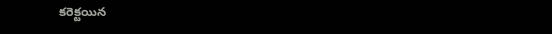కరెక్టయిన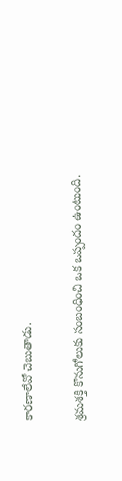కారణాలేవో చెబుతాడు.

శ్రమశక్తి కొనుగోలుకు సంబంధించి ఒక ఒప్పందం ఉంటుంది.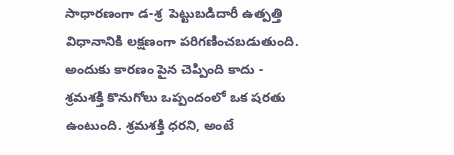సాధారణంగా డ-శ్ర  పెట్టుబడిదారీ ఉత్పత్తి విధానానికి లక్షణంగా పరిగణించబడుతుంది. అందుకు కారణం పైన చెప్పింది కాదు - శ్రమశక్తి కొనుగోలు ఒప్పందంలో ఒక షరతు ఉంటుంది. శ్రమశక్తి ధరని, అంటే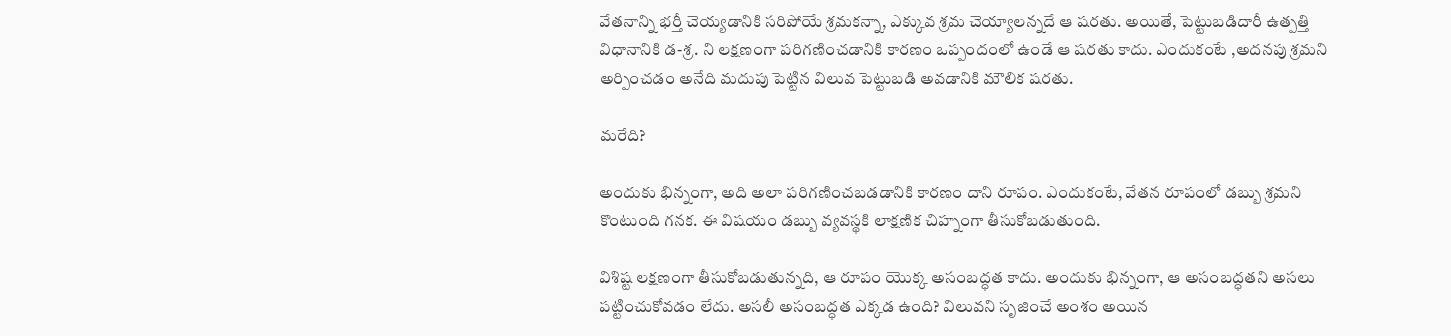వేతనాన్ని భర్తీ చెయ్యడానికి సరిపోయే శ్రమకన్నా, ఎక్కువ శ్రమ చెయ్యాలన్నదే ఆ షరతు. అయితే, పెట్టుబడిదారీ ఉత్పత్తి విధానానికి డ-శ్ర. ని లక్షణంగా పరిగణించడానికి కారణం ఒప్పందంలో ఉండే ఆ షరతు కాదు. ఎందుకంటే ,అదనపు శ్రమని అర్పించడం అనేది మదుపు పెట్టిన విలువ పెట్టుబడి అవడానికి మౌలిక షరతు.

మరేది?

అందుకు భిన్నంగా, అది అలా పరిగణించబడడానికి కారణం దాని రూపం. ఎందుకంటే, వేతన రూపంలో డబ్బు శ్రమని కొంటుంది గనక. ఈ విషయం డబ్బు వ్యవస్థకి లాక్షణిక చిహ్నంగా తీసుకోబడుతుంది.

విశిష్ట లక్షణంగా తీసుకోబడుతున్నది, ఆ రూపం యొక్క అసంబద్ధత కాదు. అందుకు భిన్నంగా, ఆ అసంబద్ధతని అసలు పట్టించుకోవడం లేదు. అసలీ అసంబద్ధత ఎక్కడ ఉంది? విలువని సృజించే అంశం అయిన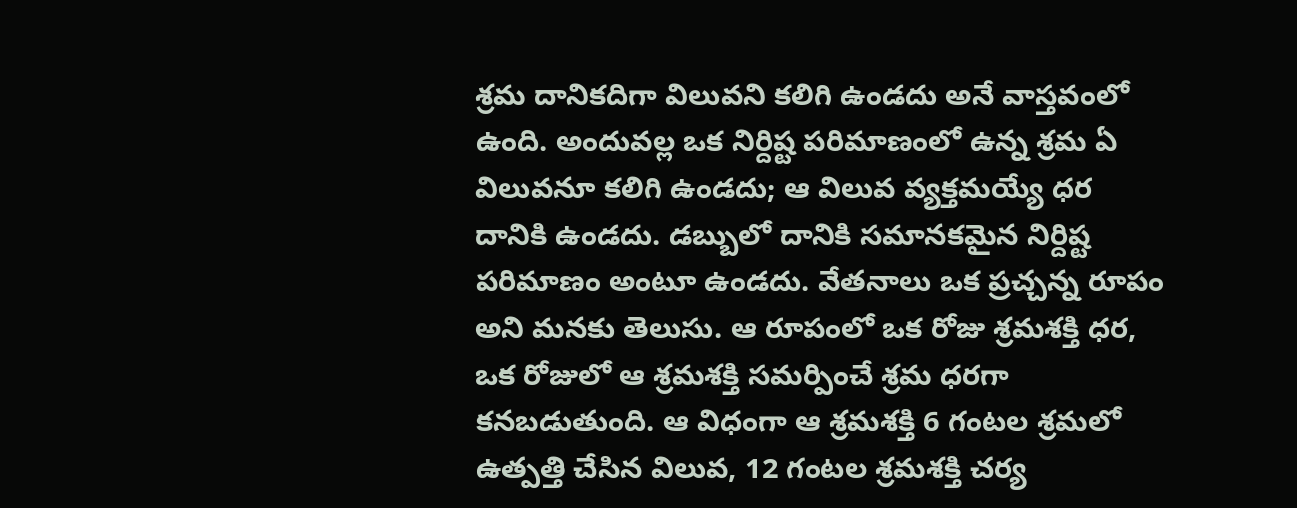శ్రమ దానికదిగా విలువని కలిగి ఉండదు అనే వాస్తవంలో ఉంది. అందువల్ల ఒక నిర్దిష్ట పరిమాణంలో ఉన్న శ్రమ ఏ విలువనూ కలిగి ఉండదు; ఆ విలువ వ్యక్తమయ్యే ధర దానికి ఉండదు. డబ్బులో దానికి సమానకమైన నిర్దిష్ట పరిమాణం అంటూ ఉండదు. వేతనాలు ఒక ప్రచ్చన్న రూపం అని మనకు తెలుసు. ఆ రూపంలో ఒక రోజు శ్రమశక్తి ధర, ఒక రోజులో ఆ శ్రమశక్తి సమర్పించే శ్రమ ధరగా కనబడుతుంది. ఆ విధంగా ఆ శ్రమశక్తి 6 గంటల శ్రమలో ఉత్పత్తి చేసిన విలువ, 12 గంటల శ్రమశక్తి చర్య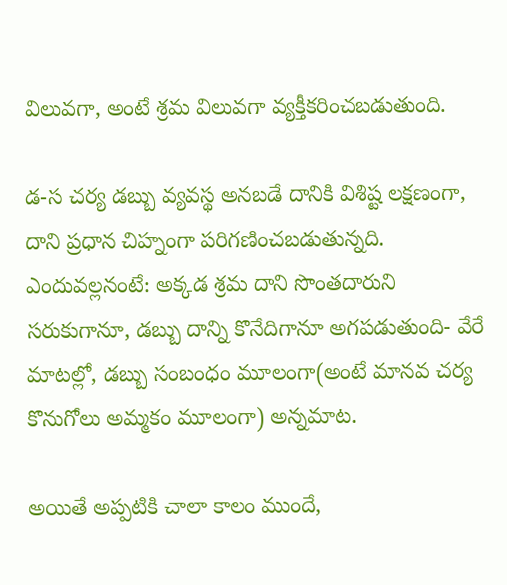విలువగా, అంటే శ్రమ విలువగా వ్యక్తీకరించబడుతుంది.

డ-స చర్య డబ్బు వ్యవస్థ అనబడే దానికి విశిష్ట లక్షణంగా, దాని ప్రధాన చిహ్నంగా పరిగణించబడుతున్నది. ఎందువల్లనంటే: అక్కడ శ్రమ దాని సొంతదారుని సరుకుగానూ, డబ్బు దాన్ని కొనేదిగానూ అగపడుతుంది- వేరే మాటల్లో, డబ్బు సంబంధం మూలంగా(అంటే మానవ చర్య కొనుగోలు అమ్మకం మూలంగా) అన్నమాట.

అయితే అప్పటికి చాలా కాలం ముందే,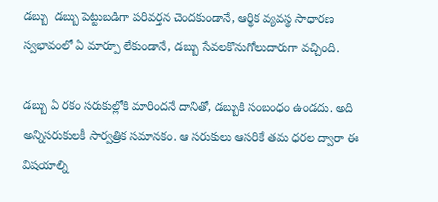డబ్బు  డబ్బు పెట్టుబడిగా పరివర్తన చెందకుండానే, ఆర్థిక వ్యవస్థ సాధారణ స్వభావంలో ఏ మార్పూ లేకుండానే, డబ్బు సేవలకొనుగోలుదారుగా వచ్చింది.

డబ్బు ఏ రకం సరుకుల్లోకి మారిందనే దానితో, డబ్బుకి సంబంధం ఉండదు. అది అన్నిసరుకులకీ సార్వత్రిక సమానకం. ఆ సరుకులు ఆసరికే తమ ధరల ద్వారా ఈ విషయాల్ని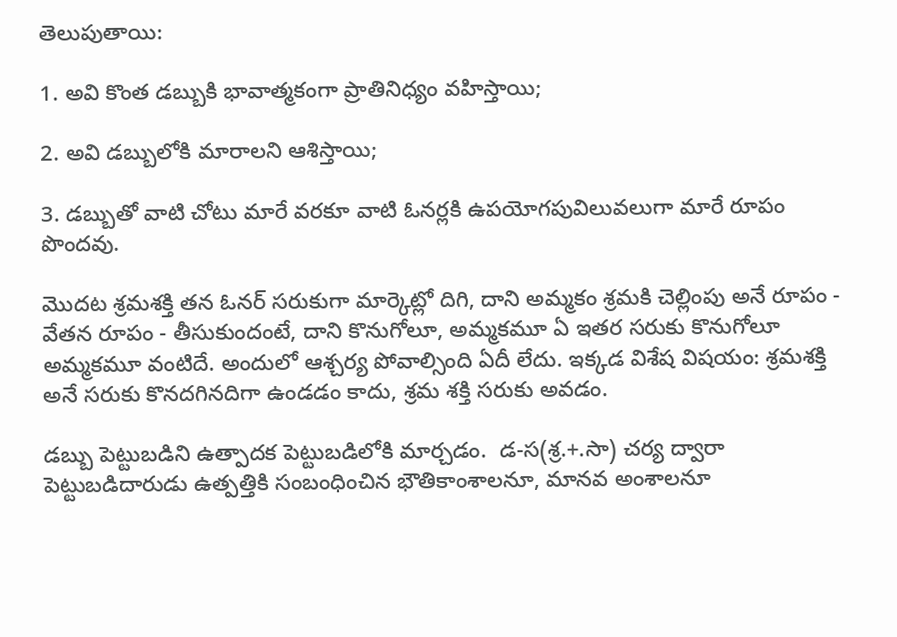తెలుపుతాయి:

1. అవి కొంత డబ్బుకి భావాత్మకంగా ప్రాతినిధ్యం వహిస్తాయి;

2. అవి డబ్బులోకి మారాలని ఆశిస్తాయి;

3. డబ్బుతో వాటి చోటు మారే వరకూ వాటి ఓనర్లకి ఉపయోగపువిలువలుగా మారే రూపం పొందవు.

మొదట శ్రమశక్తి తన ఓనర్ సరుకుగా మార్కెట్లో దిగి, దాని అమ్మకం శ్రమకి చెల్లింపు అనే రూపం - వేతన రూపం - తీసుకుందంటే, దాని కొనుగోలూ, అమ్మకమూ ఏ ఇతర సరుకు కొనుగోలూ అమ్మకమూ వంటిదే. అందులో ఆశ్చర్య పోవాల్సింది ఏదీ లేదు. ఇక్కడ విశేష విషయం: శ్రమశక్తి అనే సరుకు కొనదగినదిగా ఉండడం కాదు, శ్రమ శక్తి సరుకు అవడం.

డబ్బు పెట్టుబడిని ఉత్పాదక పెట్టుబడిలోకి మార్చడం.  డ-స(శ్ర.+.సా) చర్య ద్వారా పెట్టుబడిదారుడు ఉత్పత్తికి సంబంధించిన భౌతికాంశాలనూ, మానవ అంశాలనూ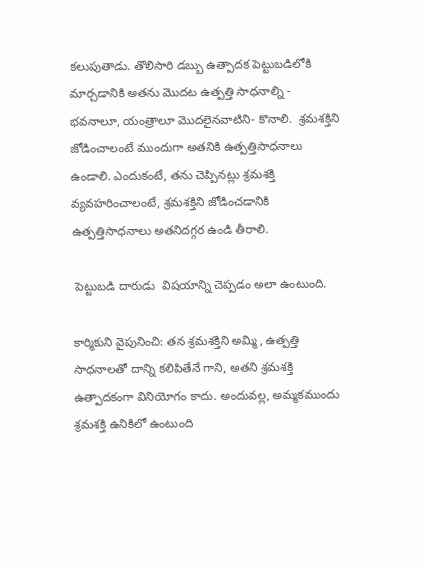కలుపుతాడు. తొలిసారి డబ్బు ఉత్పాదక పెట్టుబడిలోకి మార్చడానికి అతను మొదట ఉత్పత్తి సాధనాల్ని - భవనాలూ, యంత్రాలూ మొదలైనవాటిని- కొనాలి.  శ్రమశక్తిని జోడించాలంటే ముందుగా అతనికి ఉత్పత్తిసాధనాలు ఉండాలి. ఎందుకంటే, తను చెప్పినట్లు శ్రమశక్తి వ్యవహరించాలంటే, శ్రమశక్తిని జోడించడానికి ఉత్పత్తిసాధనాలు అతనిదగ్గర ఉండి తీరాలి.

 పెట్టుబడి దారుడు  విషయాన్ని చెప్పడం అలా ఉంటుంది.

కార్మికుని వైపునించి: తన శ్రమశక్తిని అమ్మి, ఉత్పత్తి సాధనాలతో దాన్ని కలిపితేనే గాని, అతని శ్రమశక్తి ఉత్పాదకంగా వినియోగం కాదు. అందువల్ల, అమ్మకముందు శ్రమశక్తి ఉనికిలో ఉంటుంది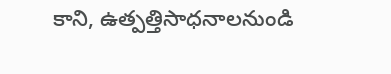కాని, ఉత్పత్తిసాధనాలనుండి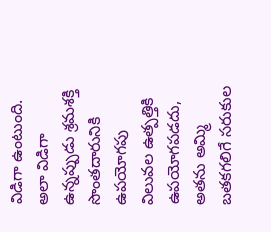విడిగా ఉంటుంది. అలా విడిగా ఉన్నప్పుడు శ్రమశక్తి సొంతదారునికి ఉపయోగపు విలువల ఉత్పత్తికి ఉపయోగపడదు, అతను అమ్మి  బతకగలిగే సరుకుల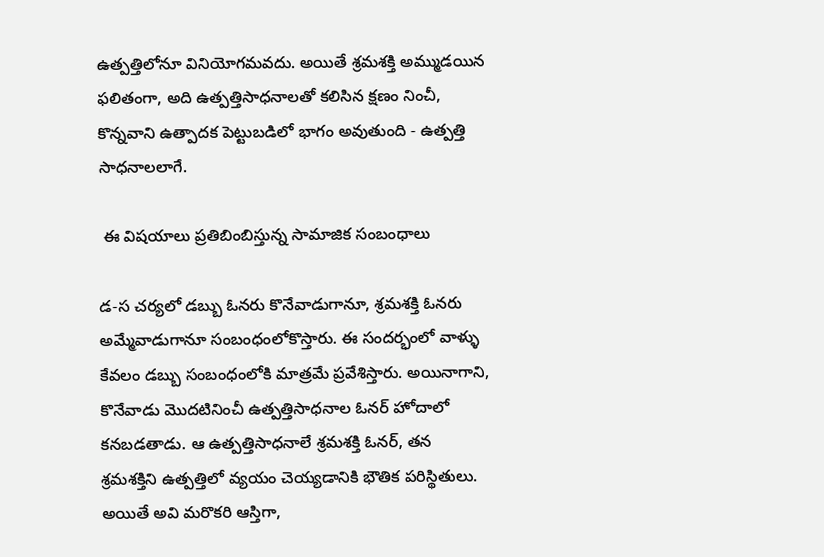ఉత్పత్తిలోనూ వినియోగమవదు. అయితే శ్రమశక్తి అమ్ముడయిన ఫలితంగా, అది ఉత్పత్తిసాధనాలతో కలిసిన క్షణం నించీ, కొన్నవాని ఉత్పాదక పెట్టుబడిలో భాగం అవుతుంది - ఉత్పత్తి సాధనాలలాగే.

 ఈ విషయాలు ప్రతిబింబిస్తున్న సామాజిక సంబంధాలు

డ-స చర్యలో డబ్బు ఓనరు కొనేవాడుగానూ, శ్రమశక్తి ఓనరు అమ్మేవాడుగానూ సంబంధంలోకొస్తారు. ఈ సందర్భంలో వాళ్ళు కేవలం డబ్బు సంబంధంలోకి మాత్రమే ప్రవేశిస్తారు. అయినాగాని, కొనేవాడు మొదటినించీ ఉత్పత్తిసాధనాల ఓనర్ హోదాలో కనబడతాడు. ఆ ఉత్పత్తిసాధనాలే శ్రమశక్తి ఓనర్, తన శ్రమశక్తిని ఉత్పత్తిలో వ్యయం చెయ్యడానికి భౌతిక పరిస్థితులు. అయితే అవి మరొకరి ఆస్తిగా,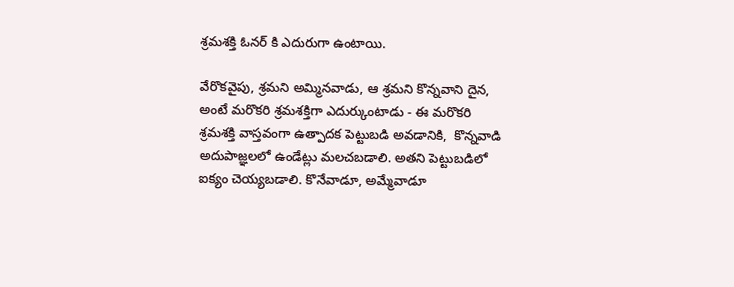శ్రమశక్తి ఓనర్ కి ఎదురుగా ఉంటాయి.

వేరొకవైపు, శ్రమని అమ్మినవాడు, ఆ శ్రమని కొన్నవాని దైన, అంటే మరొకరి శ్రమశక్తిగా ఎదుర్కుంటాడు - ఈ మరొకరి శ్రమశక్తి వాస్తవంగా ఉత్పాదక పెట్టుబడి అవడానికి,  కొన్నవాడి అదుపాజ్ఞలలో ఉండేట్లు మలచబడాలి. అతని పెట్టుబడిలో ఐక్యం చెయ్యబడాలి. కొనేవాడూ, అమ్మేవాడూ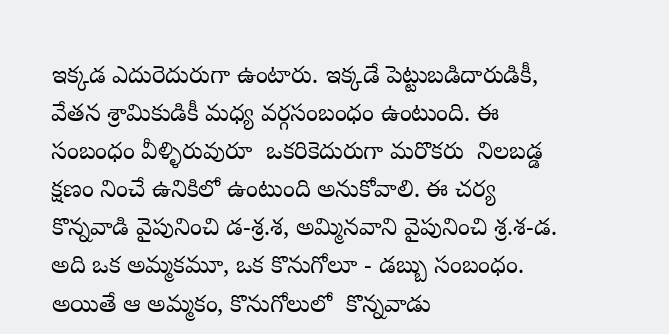ఇక్కడ ఎదురెదురుగా ఉంటారు. ఇక్కడే పెట్టుబడిదారుడికీ, వేతన శ్రామికుడికీ మధ్య వర్గసంబంధం ఉంటుంది. ఈ సంబంధం వీళ్ళిరువురూ  ఒకరికెదురుగా మరొకరు  నిలబడ్డ క్షణం నించే ఉనికిలో ఉంటుంది అనుకోవాలి. ఈ చర్య కొన్నవాడి వైపునించి డ-శ్ర.శ, అమ్మినవాని వైపునించి శ్ర.శ-డ. అది ఒక అమ్మకమూ, ఒక కొనుగోలూ - డబ్బు సంబంధం. అయితే ఆ అమ్మకం, కొనుగోలులో  కొన్నవాడు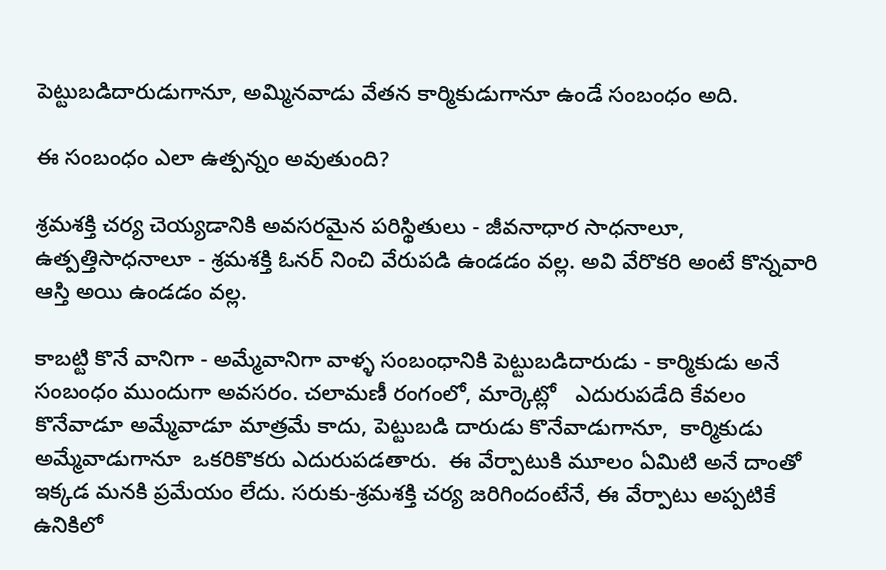పెట్టుబడిదారుడుగానూ, అమ్మినవాడు వేతన కార్మికుడుగానూ ఉండే సంబంధం అది.

ఈ సంబంధం ఎలా ఉత్పన్నం అవుతుంది?

శ్రమశక్తి చర్య చెయ్యడానికి అవసరమైన పరిస్థితులు - జీవనాధార సాధనాలూ, ఉత్పత్తిసాధనాలూ - శ్రమశక్తి ఓనర్ నించి వేరుపడి ఉండడం వల్ల. అవి వేరొకరి అంటే కొన్నవారి ఆస్తి అయి ఉండడం వల్ల.

కాబట్టి కొనే వానిగా - అమ్మేవానిగా వాళ్ళ సంబంధానికి పెట్టుబడిదారుడు - కార్మికుడు అనే సంబంధం ముందుగా అవసరం. చలామణీ రంగంలో, మార్కెట్లో   ఎదురుపడేది కేవలం కొనేవాడూ అమ్మేవాడూ మాత్రమే కాదు, పెట్టుబడి దారుడు కొనేవాడుగానూ,  కార్మికుడు అమ్మేవాడుగానూ  ఒకరికొకరు ఎదురుపడతారు.  ఈ వేర్పాటుకి మూలం ఏమిటి అనే దాంతో  ఇక్కడ మనకి ప్రమేయం లేదు. సరుకు-శ్రమశక్తి చర్య జరిగిందంటేనే, ఈ వేర్పాటు అప్పటికే ఉనికిలో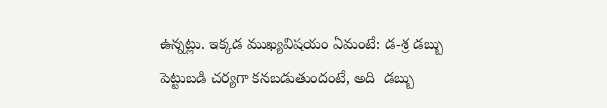ఉన్నట్లు. ఇక్కడ ముఖ్యవిషయం ఏమంటే: డ-శ్ర డబ్బు పెట్టుబడి చర్యగా కనబడుతుందంటే, అది  డబ్బు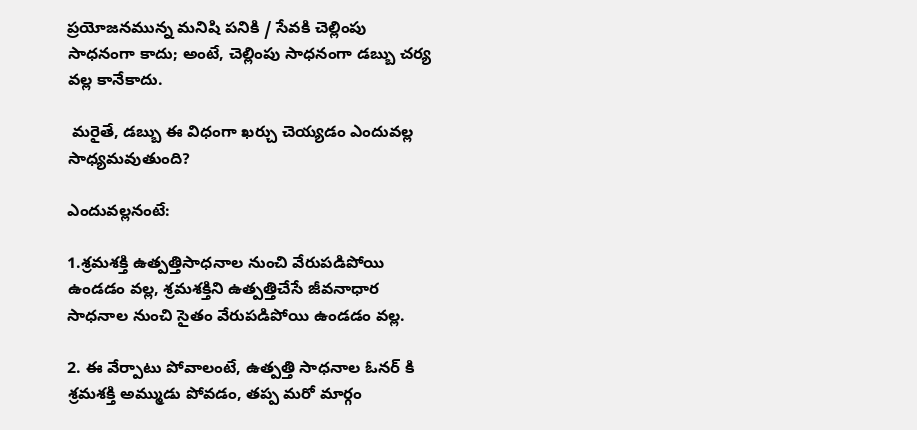ప్రయోజనమున్న మనిషి పనికి / సేవకి చెల్లింపు సాధనంగా కాదు; అంటే, చెల్లింపు సాధనంగా డబ్బు చర్య వల్ల కానేకాదు.

 మరైతే, డబ్బు ఈ విధంగా ఖర్చు చెయ్యడం ఎందువల్ల సాధ్యమవుతుంది?

ఎందువల్లనంటే:

1.శ్రమశక్తి ఉత్పత్తిసాధనాల నుంచి వేరుపడిపోయి ఉండడం వల్ల, శ్రమశక్తిని ఉత్పత్తిచేసే జీవనాధార సాధనాల నుంచి సైతం వేరుపడిపోయి ఉండడం వల్ల.

2. ఈ వేర్పాటు పోవాలంటే, ఉత్పత్తి సాధనాల ఓనర్ కి శ్రమశక్తి అమ్ముడు పోవడం, తప్ప మరో మార్గం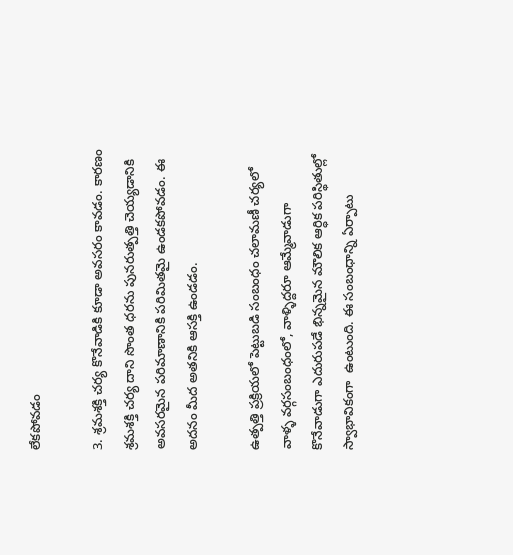లేకపోవడం

3. శ్రమశక్తి చర్య కొనేవాడికి కూడా అవసరం కావడం. కారణం  శ్రమశక్తి చర్య దాని సొంత ధరను పునరుత్పత్తి చెయ్యడానికి అవసరమైన పరిమాణానికి పరిమితమై ఉండకపోవడం. ఈ అదనం మీద అతనికి ఆసక్తి ఉండడం.

ఉత్పత్తి ప్రక్రియలో పెట్టుబడి సంబంధం చలామణీ చర్యలో వాళ్ళ వర్గసంబంధంలో, వాళ్ళిద్దరూ ఆమ్మేవాడుగా కొనేవాడుగా ఎదురుపడే భిన్నమైన మౌలిక ఆర్ధిక పరిస్థితుల్లో స్వాభావికంగా  ఉంటుంది. ఈ సంబంధాన్ని ఏర్పాటు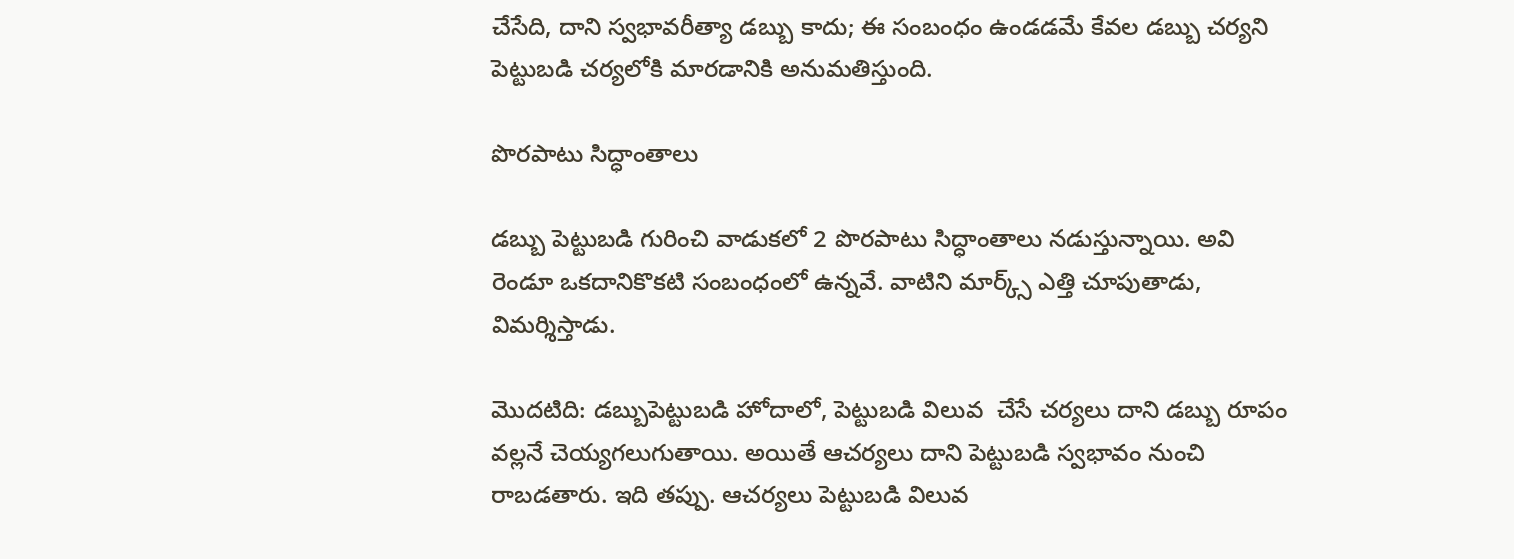చేసేది, దాని స్వభావరీత్యా డబ్బు కాదు; ఈ సంబంధం ఉండడమే కేవల డబ్బు చర్యని పెట్టుబడి చర్యలోకి మారడానికి అనుమతిస్తుంది.

పొరపాటు సిద్ధాంతాలు

డబ్బు పెట్టుబడి గురించి వాడుకలో 2 పొరపాటు సిద్ధాంతాలు నడుస్తున్నాయి. అవి రెండూ ఒకదానికొకటి సంబంధంలో ఉన్నవే. వాటిని మార్క్స్ ఎత్తి చూపుతాడు, విమర్శిస్తాడు.

మొదటిది: డబ్బుపెట్టుబడి హోదాలో, పెట్టుబడి విలువ  చేసే చర్యలు దాని డబ్బు రూపం వల్లనే చెయ్యగలుగుతాయి. అయితే ఆచర్యలు దాని పెట్టుబడి స్వభావం నుంచి రాబడతారు. ఇది తప్పు. ఆచర్యలు పెట్టుబడి విలువ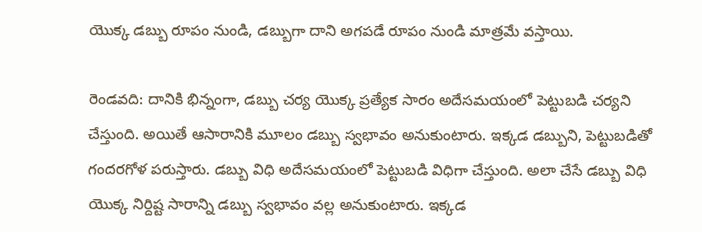యొక్క డబ్బు రూపం నుండి, డబ్బుగా దాని అగపడే రూపం నుండి మాత్రమే వస్తాయి.

రెండవది: దానికి భిన్నంగా, డబ్బు చర్య యొక్క ప్రత్యేక సారం అదేసమయంలో పెట్టుబడి చర్యని చేస్తుంది. అయితే ఆసారానికి మూలం డబ్బు స్వభావం అనుకుంటారు. ఇక్కడ డబ్బుని, పెట్టుబడితో గందరగోళ పరుస్తారు. డబ్బు విధి అదేసమయంలో పెట్టుబడి విధిగా చేస్తుంది. అలా చేసే డబ్బు విధి యొక్క నిర్దిష్ట సారాన్ని డబ్బు స్వభావం వల్ల అనుకుంటారు. ఇక్కడ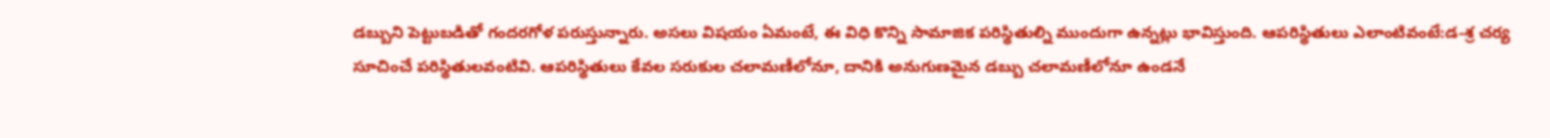డబ్బుని పెట్టుబడితో గందరగోళ పరుస్తున్నారు. అసలు విషయం ఏమంటే, ఈ విధి కొన్ని సామాజిక పరిస్థితుల్ని ముందుగా ఉన్నట్లు భావిస్తుంది. ఆపరిస్థితులు ఎలాంటివంటే:డ-శ్ర చర్య సూచించే పరిస్థితులవంటివి. ఆపరిస్థితులు కేవల సరుకుల చలామణీలోనూ, దానికి అనుగుణమైన డబ్బు చలామణీలోనూ ఉండనే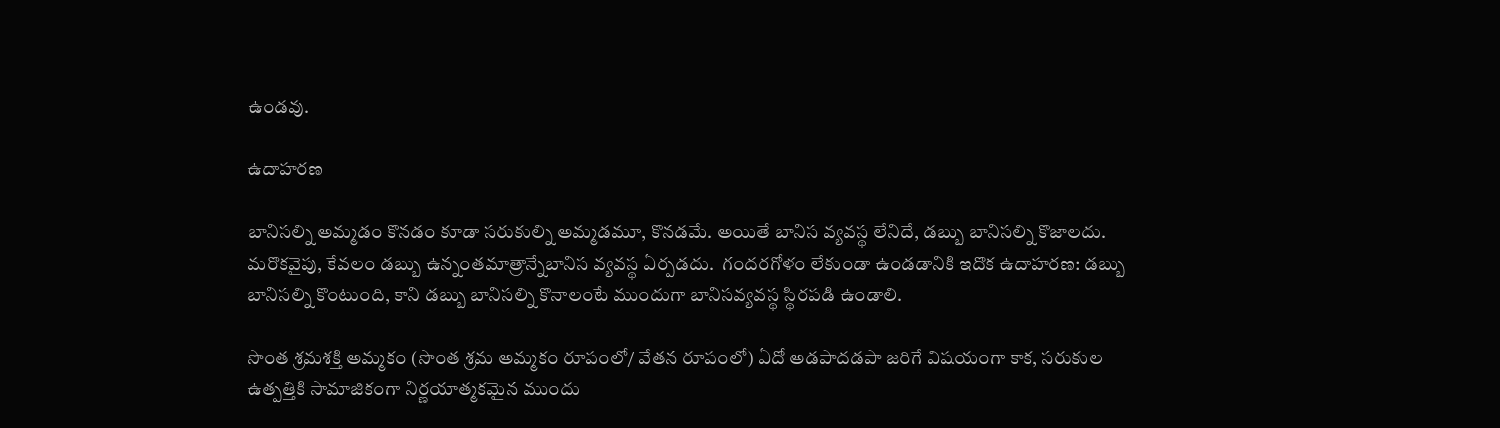ఉండవు.

ఉదాహరణ

బానిసల్ని అమ్మడం కొనడం కూడా సరుకుల్ని అమ్మడమూ, కొనడమే. అయితే బానిస వ్యవస్థ లేనిదే, డబ్బు బానిసల్ని కొజాలదు. మరొకవైపు, కేవలం డబ్బు ఉన్నంతమాత్రాన్నేబానిస వ్యవస్థ ఏర్పడదు.  గందరగోళం లేకుండా ఉండడానికి ఇదొక ఉదాహరణ: డబ్బు బానిసల్ని కొంటుంది, కాని డబ్బు బానిసల్ని కొనాలంటే ముందుగా బానిసవ్యవస్థ స్థిరపడి ఉండాలి.

సొంత శ్రమశక్తి అమ్మకం (సొంత శ్రమ అమ్మకం రూపంలో/ వేతన రూపంలో) ఏదో అడపాదడపా జరిగే విషయంగా కాక, సరుకుల ఉత్పత్తికి సామాజికంగా నిర్ణయాత్మకమైన ముందు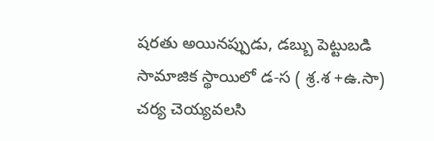షరతు అయినప్పుడు, డబ్బు పెట్టుబడి సామాజిక స్థాయిలో డ-స ( శ్ర.శ +ఉ.సా) చర్య చెయ్యవలసి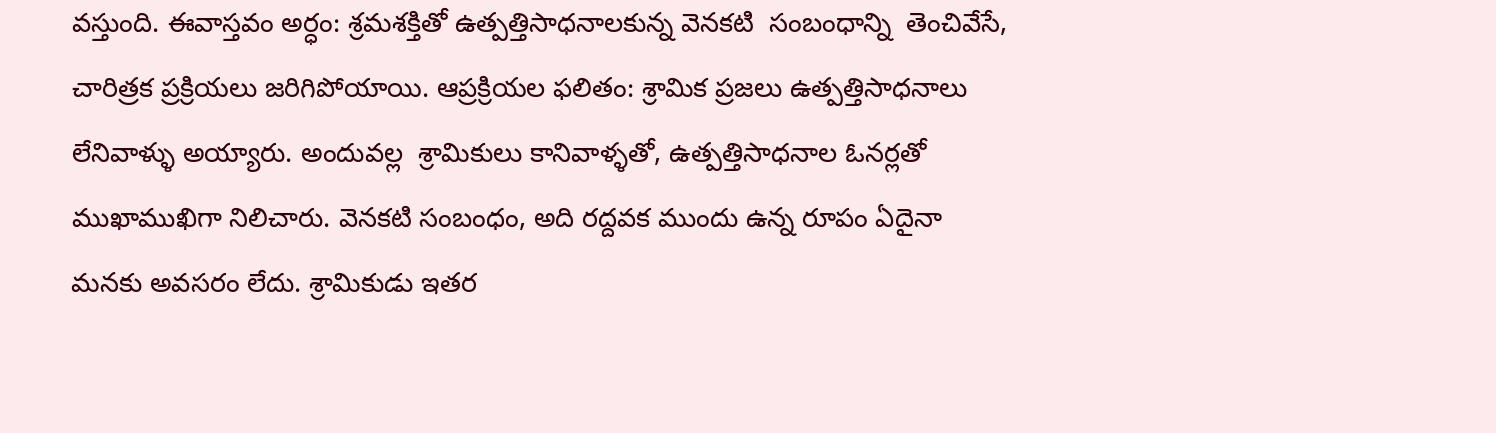వస్తుంది. ఈవాస్తవం అర్ధం: శ్రమశక్తితో ఉత్పత్తిసాధనాలకున్న వెనకటి  సంబంధాన్ని  తెంచివేసే, చారిత్రక ప్రక్రియలు జరిగిపోయాయి. ఆప్రక్రియల ఫలితం: శ్రామిక ప్రజలు ఉత్పత్తిసాధనాలు లేనివాళ్ళు అయ్యారు. అందువల్ల  శ్రామికులు కానివాళ్ళతో, ఉత్పత్తిసాధనాల ఓనర్లతో ముఖాముఖిగా నిలిచారు. వెనకటి సంబంధం, అది రద్దవక ముందు ఉన్న రూపం ఏదైనా మనకు అవసరం లేదు. శ్రామికుడు ఇతర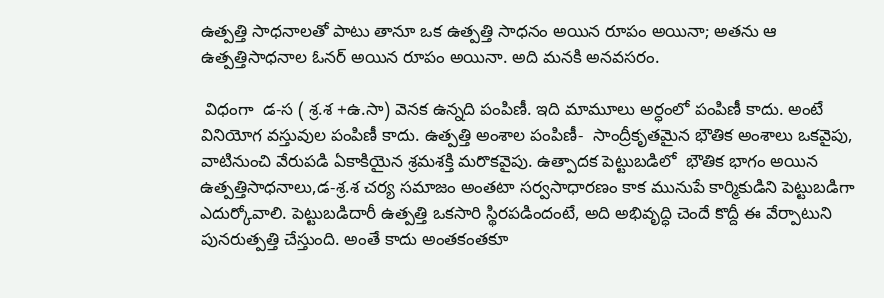ఉత్పత్తి సాధనాలతో పాటు తానూ ఒక ఉత్పత్తి సాధనం అయిన రూపం అయినా; అతను ఆ ఉత్పత్తిసాధనాల ఓనర్ అయిన రూపం అయినా. అది మనకి అనవసరం.

 విధంగా  డ-స ( శ్ర.శ +ఉ.సా) వెనక ఉన్నది పంపిణీ. ఇది మామూలు అర్ధంలో పంపిణీ కాదు. అంటే వినియోగ వస్తువుల పంపిణీ కాదు. ఉత్పత్తి అంశాల పంపిణీ-  సాంద్రీకృతమైన భౌతిక అంశాలు ఒకవైపు, వాటినుంచి వేరుపడి ఏకాకియైన శ్రమశక్తి మరొకవైపు. ఉత్పాదక పెట్టుబడిలో  భౌతిక భాగం అయిన ఉత్పత్తిసాధనాలు,డ-శ్ర.శ చర్య సమాజం అంతటా సర్వసాధారణం కాక మునుపే కార్మికుడిని పెట్టుబడిగా ఎదుర్కోవాలి. పెట్టుబడిదారీ ఉత్పత్తి ఒకసారి స్థిరపడిందంటే, అది అభివృద్ధి చెందే కొద్దీ ఈ వేర్పాటుని పునరుత్పత్తి చేస్తుంది. అంతే కాదు అంతకంతకూ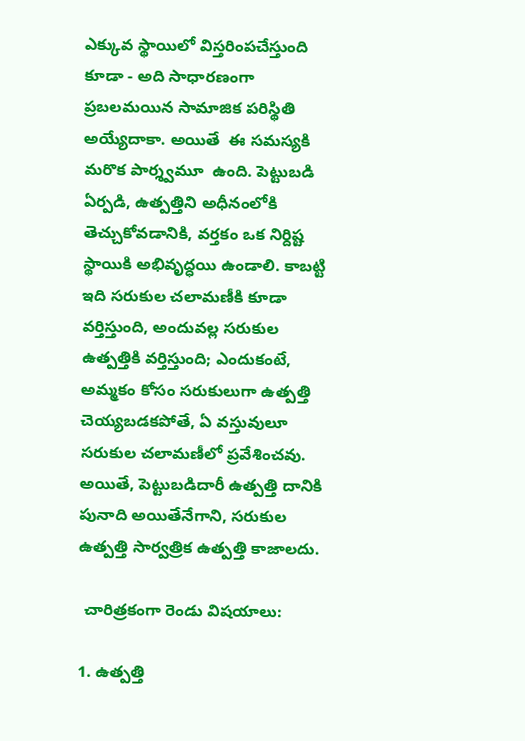ఎక్కువ స్థాయిలో విస్తరింపచేస్తుంది కూడా - అది సాధారణంగా ప్రబలమయిన సామాజిక పరిస్థితి అయ్యేదాకా. అయితే  ఈ సమస్యకి మరొక పార్శ్వమూ  ఉంది. పెట్టుబడి ఏర్పడి, ఉత్పత్తిని అధీనంలోకి తెచ్చుకోవడానికి, వర్తకం ఒక నిర్దిష్ట స్థాయికి అభివృద్ధయి ఉండాలి. కాబట్టి ఇది సరుకుల చలామణీకి కూడా వర్తిస్తుంది, అందువల్ల సరుకుల ఉత్పత్తికి వర్తిస్తుంది; ఎందుకంటే, అమ్మకం కోసం సరుకులుగా ఉత్పత్తి చెయ్యబడకపోతే, ఏ వస్తువులూ సరుకుల చలామణీలో ప్రవేశించవు. అయితే, పెట్టుబడిదారీ ఉత్పత్తి దానికి పునాది అయితేనేగాని, సరుకుల ఉత్పత్తి సార్వత్రిక ఉత్పత్తి కాజాలదు.

 చారిత్రకంగా రెండు విషయాలు:

1. ఉత్పత్తి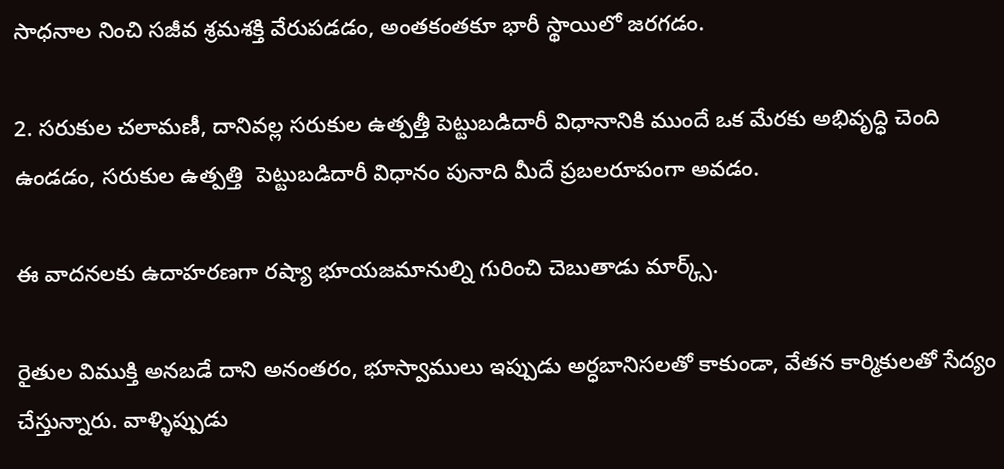సాధనాల నించి సజీవ శ్రమశక్తి వేరుపడడం, అంతకంతకూ భారీ స్థాయిలో జరగడం.

2. సరుకుల చలామణీ, దానివల్ల సరుకుల ఉత్పత్తీ పెట్టుబడిదారీ విధానానికి ముందే ఒక మేరకు అభివృద్ధి చెంది ఉండడం, సరుకుల ఉత్పత్తి  పెట్టుబడిదారీ విధానం పునాది మీదే ప్రబలరూపంగా అవడం.

ఈ వాదనలకు ఉదాహరణగా రష్యా భూయజమానుల్ని గురించి చెబుతాడు మార్క్స్.

రైతుల విముక్తి అనబడే దాని అనంతరం, భూస్వాములు ఇప్పుడు అర్ధబానిసలతో కాకుండా, వేతన కార్మికులతో సేద్యం చేస్తున్నారు. వాళ్ళిప్పుడు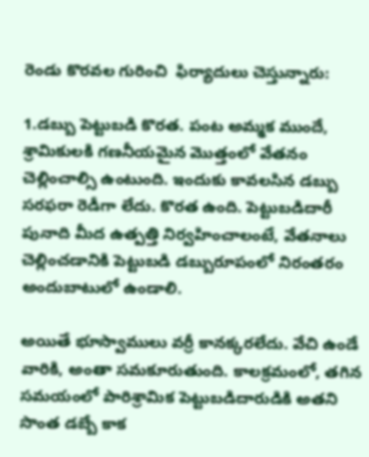రెండు కొరవల గురించి  ఫిర్యాదులు చెస్తున్నారు:

1.డబ్బు పెట్టుబడి కొరత. పంట అమ్మక ముందే, శ్రామికులకి గణనీయమైన మొత్తంలో వేతనం   చెల్లించాల్సి ఉంటుంది. ఇందుకు కావలసిన డబ్బు సరఫరా రెడీగా లేదు. కొరత ఉంది. పెట్టుబడిదారీ పునాది మీద ఉత్పత్తి నిర్వహించాలంటే, వేతనాలు చెల్లించడానికి పెట్టుబడి డబ్బురూపంలో నిరంతరం అందుబాటులో ఉండాలి.

అయితే భూస్వాములు వర్రీ కానక్కరలేదు. వేచి ఉండే వారికి, అంతా సమకూరుతుంది. కాలక్రమంలో, తగిన సమయంలో పారిశ్రామిక పెట్టుబడిదారుడికి అతని సొంత డబ్బే కాక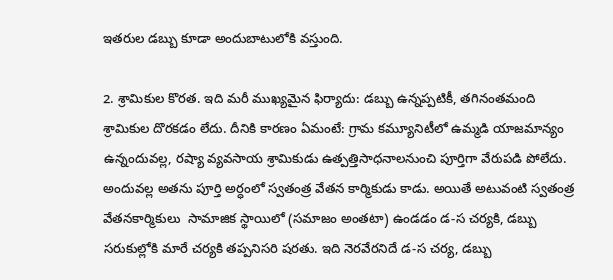ఇతరుల డబ్బు కూడా అందుబాటులోకి వస్తుంది.

2. శ్రామికుల కొరత. ఇది మరీ ముఖ్యమైన ఫిర్యాదు: డబ్బు ఉన్నప్పటికీ, తగినంతమంది శ్రామికుల దొరకడం లేదు. దీనికి కారణం ఏమంటే: గ్రామ కమ్యూనిటీలో ఉమ్మడి యాజమాన్యం ఉన్నందువల్ల, రష్యా వ్యవసాయ శ్రామికుడు ఉత్పత్తిసాధనాలనుంచి పూర్తిగా వేరుపడి పోలేదు. అందువల్ల అతను పూర్తి అర్ధంలో స్వతంత్ర వేతన కార్మికుడు కాడు. అయితే అటువంటి స్వతంత్ర వేతనకార్మికులు  సామాజిక స్థాయిలో (సమాజం అంతటా) ఉండడం డ-స చర్యకి, డబ్బు సరుకుల్లోకి మారే చర్యకి తప్పనిసరి షరతు. ఇది నెరవేరనిదే డ-స చర్య, డబ్బు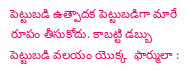పెట్టుబడి ఉత్పాదక పెట్టుబడిగా మారే రూపం తీసుకోదు. కాబట్టి డబ్బు పెట్టుబడి వలయం యొక్క  ఫార్ములా :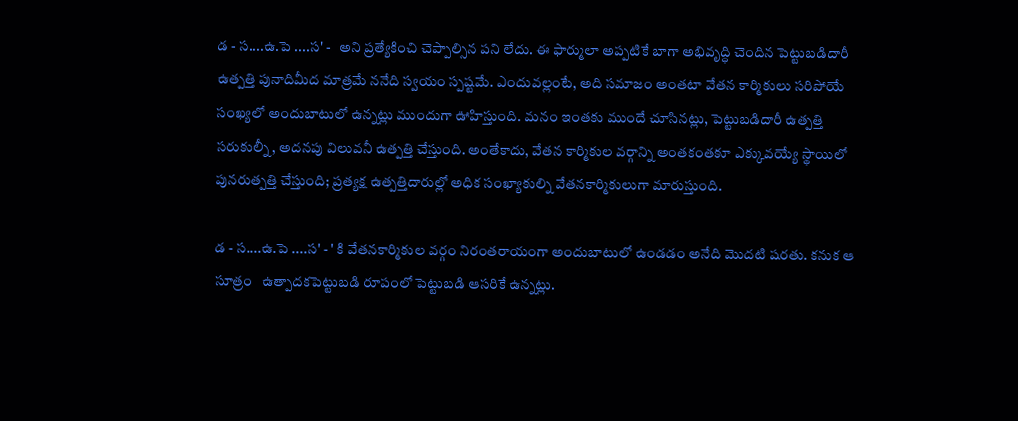డ - స....ఉ.పె ....స' -   అని ప్రత్యేకించి చెప్పాల్సిన పని లేదు. ఈ ఫార్ములా అప్పటికే బాగా అభివృద్ధి చెందిన పెట్టుబడిదారీ ఉత్పత్తి పునాదిమీద మాత్రమే ననేది స్వయం స్పష్టమే. ఎందువల్లంటే, అది సమాజం అంతటా వేతన కార్మికులు సరిపోయే సంఖ్యలో అందుబాటులో ఉన్నట్లు ముందుగా ఊహిస్తుంది. మనం ఇంతకు ముందే చూసినట్లు, పెట్టుబడిదారీ ఉత్పత్తి సరుకుల్నీ, అదనపు విలువనీ ఉత్పత్తి చేస్తుంది. అంతేకాదు, వేతన కార్మికుల వర్గాన్ని అంతకంతకూ ఎక్కువయ్యే స్థాయిలో పునరుత్పత్తి చేస్తుంది; ప్రత్యక్ష ఉత్పత్తిదారుల్లో అధిక సంఖ్యాకుల్ని వేతనకార్మికులుగా మారుస్తుంది.

డ - స....ఉ.పె ....స' - ' కి వేతనకార్మికుల వర్గం నిరంతరాయంగా అందుబాటులో ఉండడం అనేది మొదటి షరతు. కనుక ఆ సూత్రం   ఉత్పాదకపెట్టుబడి రూపంలో పెట్టుబడి ఆసరికే ఉన్నట్లు.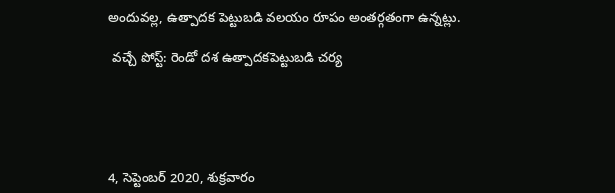అందువల్ల, ఉత్పాదక పెట్టుబడి వలయం రూపం అంతర్గతంగా ఉన్నట్లు.

 వచ్చే పోస్ట్: రెండో దశ ఉత్పాదకపెట్టుబడి చర్య





4, సెప్టెంబర్ 2020, శుక్రవారం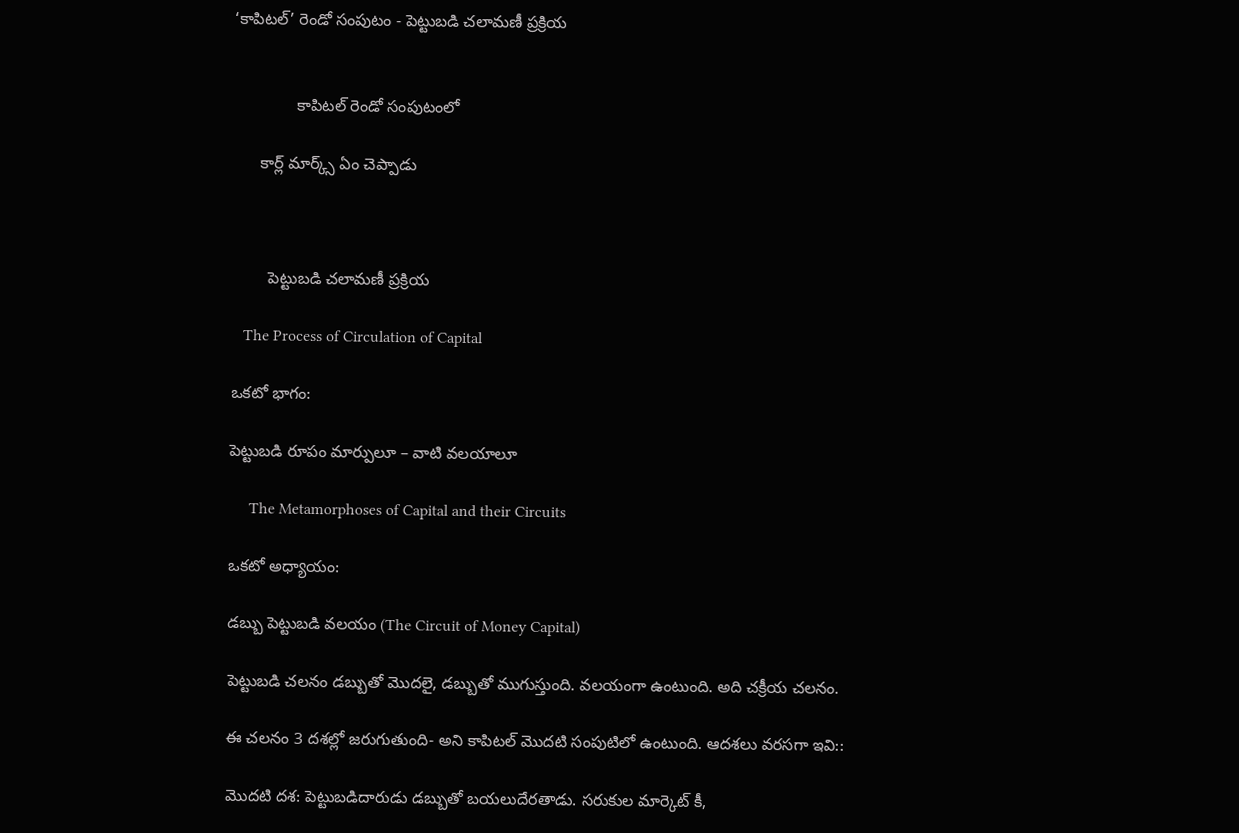‘కాపిటల్’ రెండో సంపుటం - పెట్టుబడి చలామణీ ప్రక్రియ


              కాపిటల్ రెండో సంపుటంలో

      కార్ల్ మార్క్స్ ఏం చెప్పాడు



        పెట్టుబడి చలామణీ ప్రక్రియ

   The Process of Circulation of Capital

ఒకటో భాగం:

పెట్టుబడి రూపం మార్పులూ – వాటి వలయాలూ

     The Metamorphoses of Capital and their Circuits

ఒకటో అధ్యాయం:

డబ్బు పెట్టుబడి వలయం (The Circuit of Money Capital)

పెట్టుబడి చలనం డబ్బుతో మొదలై, డబ్బుతో ముగుస్తుంది. వలయంగా ఉంటుంది. అది చక్రీయ చలనం.

ఈ చలనం 3 దశల్లో జరుగుతుంది- అని కాపిటల్ మొదటి సంపుటిలో ఉంటుంది. ఆదశలు వరసగా ఇవి::

మొదటి దశ: పెట్టుబడిదారుడు డబ్బుతో బయలుదేరతాడు. సరుకుల మార్కెట్ కీ,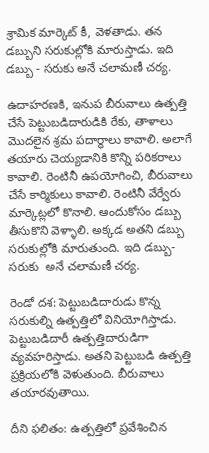శ్రామిక మార్కెట్ కీ, వెళతాడు. తన డబ్బుని సరుకుల్లోకి మారుస్తాడు. ఇది డబ్బు - సరుకు అనే చలామణీ చర్య.

ఉదాహరణకి, ఇనుప బీరువాలు ఉత్పత్తి చేసే పెట్టుబడిదారుడికి రేకు, తాళాలు మొదలైన శ్రమ పదార్ధాలు కావాలి. అలాగే తయారు చెయ్యడానికి కొన్ని పరికరాలు కావాలి. రెంటినీ ఉపయోగించి, బీరువాలు చేసే కార్మికులు కావాలి. రెంటినీ వేర్వేరు మార్కెట్లలో కొనాలి. ఆందుకోసం డబ్బు తీసుకొని వెళ్ళాలి. అక్కడ అతని డబ్బు సరుకుల్లోకి మారుతుంది. ఇది డబ్బు- సరుకు  అనే చలామణీ చర్య.

రెండో దశ: పెట్టుబడిదారుడు కొన్న సరుకుల్ని ఉత్పత్తిలో వినియోగిస్తాడు. పెట్టుబడిదారీ ఉత్పత్తిదారుడిగా వ్యవహరిస్తాడు. అతని పెట్టుబడి ఉత్పత్తి ప్రక్రియలోకి వెళుతుంది. బీరువాలు తయారవుతాయి.

దీని ఫలితం: ఉత్పత్తిలో ప్రవేశించిన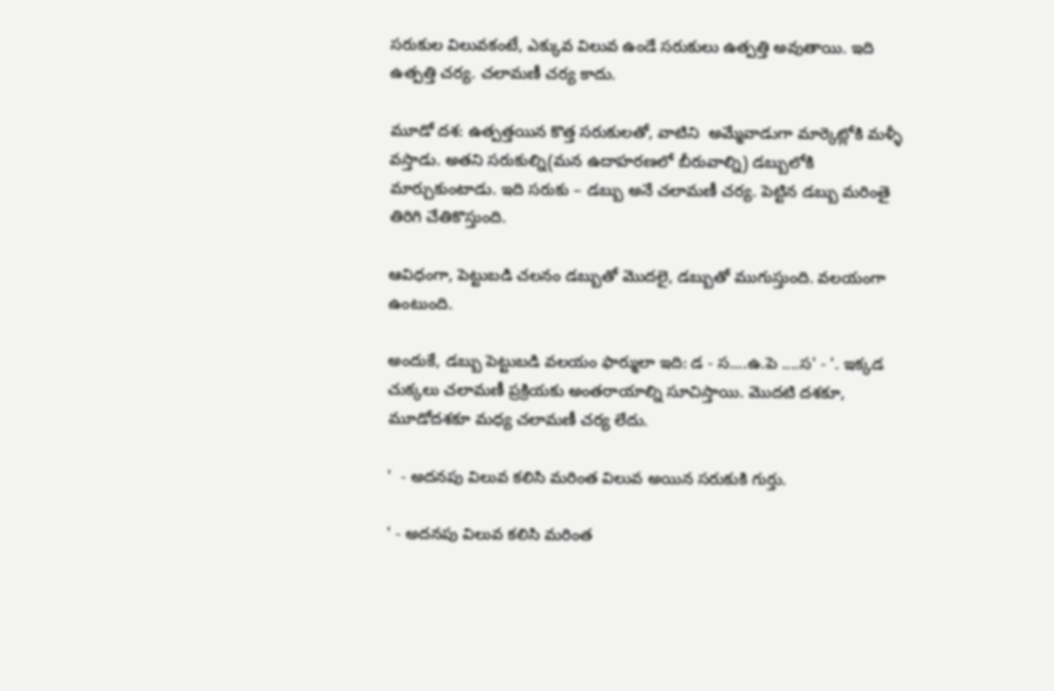సరుకుల విలువకంటే, ఎక్కువ విలువ ఉండే సరుకులు ఉత్పత్తి అవుతాయి. ఇది ఉత్పత్తి చర్య. చలామణీ చర్య కాదు.

మూడో దశ: ఉత్పత్తయిన కొత్త సరుకులతో, వాటిని  అమ్మేవాడుగా మార్కెట్లోకి మళ్ళీ వస్తాడు. అతని సరుకుల్ని(మన ఉదాహరణలో బీరువాల్ని) డబ్బులోకి మార్చుకుంటాడు. ఇది సరుకు – డబ్బు అనే చలామణీ చర్య. పెట్టిన డబ్బు మరింతై తిరిగి చేతికొస్తుంది.

ఆవిధంగా, పెట్టుబడి చలనం డబ్బుతో మొదలై, డబ్బుతో ముగుస్తుంది. వలయంగా ఉంటుంది.

అందుకే, డబ్బు పెట్టుబడి వలయం ఫార్ములా ఇది: డ - స....ఉ.పె ....స' - '. ఇక్కడ చుక్కలు చలామణీ ప్రక్రియకు అంతరాయాల్ని సూచిస్తాయి. మొదటి దశకూ, మూడోదశకూ మధ్య చలామణీ చర్య లేదు.

'  - అదనపు విలువ కలిసి మరింత విలువ అయిన సరుకుకి గుర్తు.

' - అదనపు విలువ కలిసి మరింత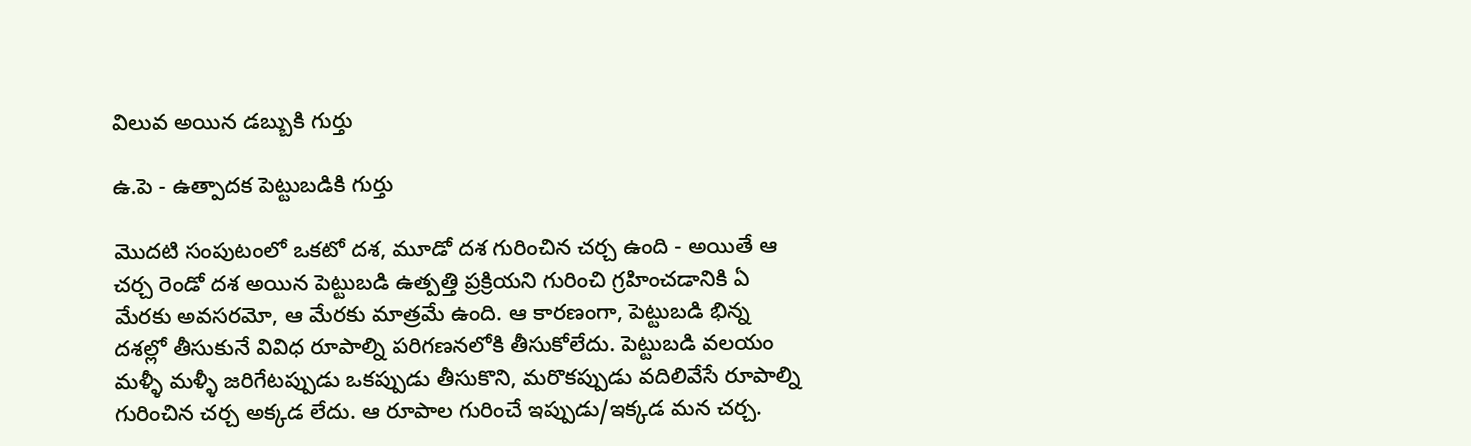విలువ అయిన డబ్బుకి గుర్తు

ఉ.పె - ఉత్పాదక పెట్టుబడికి గుర్తు

మొదటి సంపుటంలో ఒకటో దశ, మూడో దశ గురించిన చర్చ ఉంది - అయితే ఆ చర్చ రెండో దశ అయిన పెట్టుబడి ఉత్పత్తి ప్రక్రియని గురించి గ్రహించడానికి ఏ మేరకు అవసరమో, ఆ మేరకు మాత్రమే ఉంది. ఆ కారణంగా, పెట్టుబడి భిన్న దశల్లో తీసుకునే వివిధ రూపాల్ని పరిగణనలోకి తీసుకోలేదు. పెట్టుబడి వలయం మళ్ళీ మళ్ళీ జరిగేటప్పుడు ఒకప్పుడు తీసుకొని, మరొకప్పుడు వదిలివేసే రూపాల్ని గురించిన చర్చ అక్కడ లేదు. ఆ రూపాల గురించే ఇప్పుడు/ఇక్కడ మన చర్చ.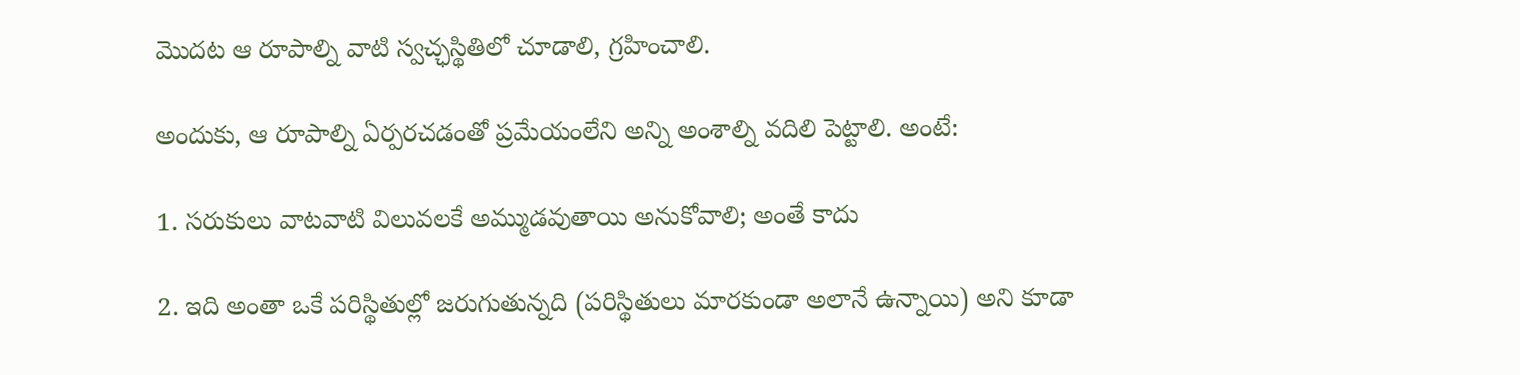మొదట ఆ రూపాల్ని వాటి స్వచ్ఛస్థితిలో చూడాలి, గ్రహించాలి.

అందుకు, ఆ రూపాల్ని ఏర్పరచడంతో ప్రమేయంలేని అన్ని అంశాల్ని వదిలి పెట్టాలి. అంటే:

1. సరుకులు వాటవాటి విలువలకే అమ్ముడవుతాయి అనుకోవాలి; అంతే కాదు

2. ఇది అంతా ఒకే పరిస్థితుల్లో జరుగుతున్నది (పరిస్థితులు మారకుండా అలానే ఉన్నాయి) అని కూడా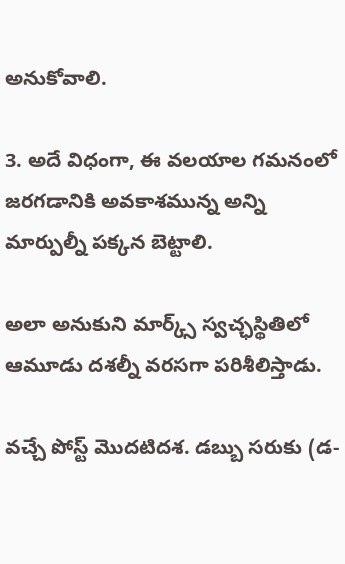అనుకోవాలి.

3. అదే విధంగా, ఈ వలయాల గమనంలో జరగడానికి అవకాశమున్న అన్ని మార్పుల్నీ పక్కన బెట్టాలి.

అలా అనుకుని మార్క్స్ స్వచ్ఛస్థితిలో ఆమూడు దశల్నీ వరసగా పరిశీలిస్తాడు.

వచ్చే పోస్ట్ మొదటిదశ. డబ్బు సరుకు (డ-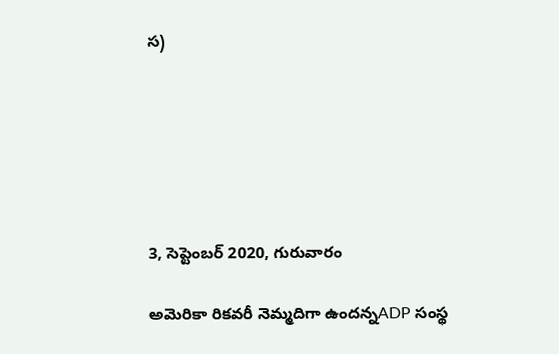స)






3, సెప్టెంబర్ 2020, గురువారం

అమెరికా రికవరీ నెమ్మదిగా ఉందన్నADP సంస్థ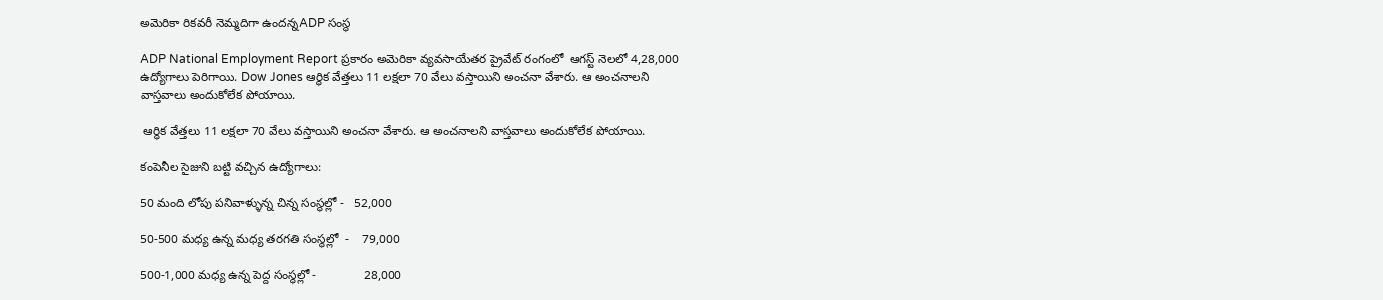అమెరికా రికవరీ నెమ్మదిగా ఉందన్నADP సంస్థ

ADP National Employment Report ప్రకారం అమెరికా వ్యవసాయేతర ప్రైవేట్ రంగంలో  ఆగస్ట్ నెలలో 4,28,000 ఉద్యోగాలు పెరిగాయి. Dow Jones ఆర్ధిక వేత్తలు 11 లక్షలా 70 వేలు వస్తాయిని అంచనా వేశారు. ఆ అంచనాలని వాస్తవాలు అందుకోలేక పోయాయి.

 ఆర్ధిక వేత్తలు 11 లక్షలా 70 వేలు వస్తాయిని అంచనా వేశారు. ఆ అంచనాలని వాస్తవాలు అందుకోలేక పోయాయి.

కంపెనీల సైజుని బట్టి వచ్చిన ఉద్యోగాలు:

50 మంది లోపు పనివాళ్ళున్న చిన్న సంస్థల్లో -   52,000

50-500 మధ్య ఉన్న మధ్య తరగతి సంస్థల్లో  -    79,000

500-1,000 మధ్య ఉన్న పెద్ద సంస్థల్లో -              28,000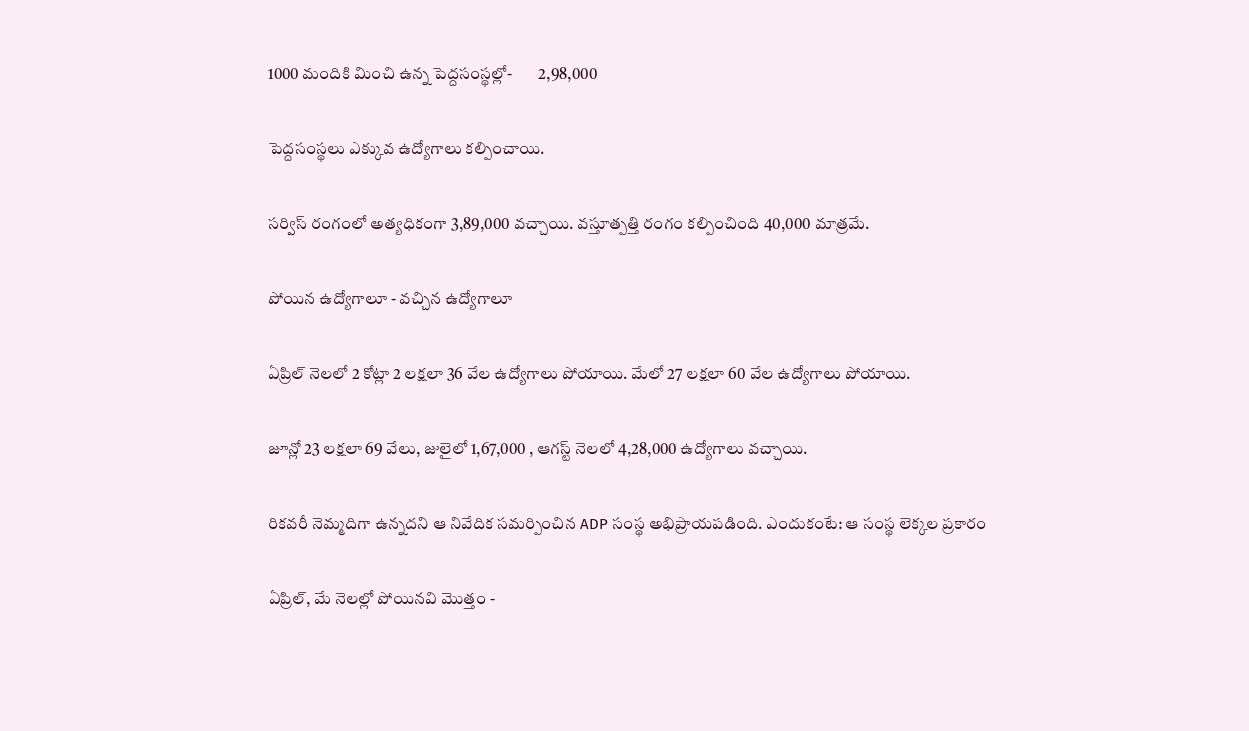1000 మందికి మించి ఉన్న పెద్దసంస్థల్లో-        2,98,000

పెద్దసంస్థలు ఎక్కువ ఉద్యోగాలు కల్పించాయి.

సర్విస్ రంగంలో అత్యధికంగా 3,89,000 వచ్చాయి. వస్తూత్పత్తి రంగం కల్పించింది 40,000 మాత్రమే.

పోయిన ఉద్యోగాలూ - వచ్చిన ఉద్యోగాలూ

ఏప్రిల్ నెలలో 2 కోట్లా 2 లక్షలా 36 వేల ఉద్యోగాలు పోయాయి. మేలో 27 లక్షలా 60 వేల ఉద్యోగాలు పోయాయి.

జూన్లో 23 లక్షలా 69 వేలు, జులైలో 1,67,000 , ఆగస్ట్ నెలలో 4,28,000 ఉద్యోగాలు వచ్చాయి.

రికవరీ నెమ్మదిగా ఉన్నదని ఆ నివేదిక సమర్పించిన ADP సంస్థ అభిప్రాయపడింది. ఎందుకంటే: ఆ సంస్థ లెక్కల ప్రకారం

ఏప్రిల్, మే నెలల్లో పోయినవి మొత్తం -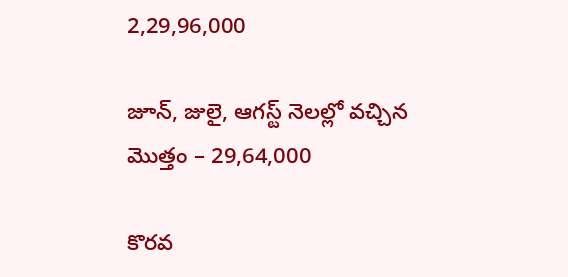2,29,96,000

జూన్, జులై, ఆగస్ట్ నెలల్లో వచ్చిన మొత్తం – 29,64,000

కొరవ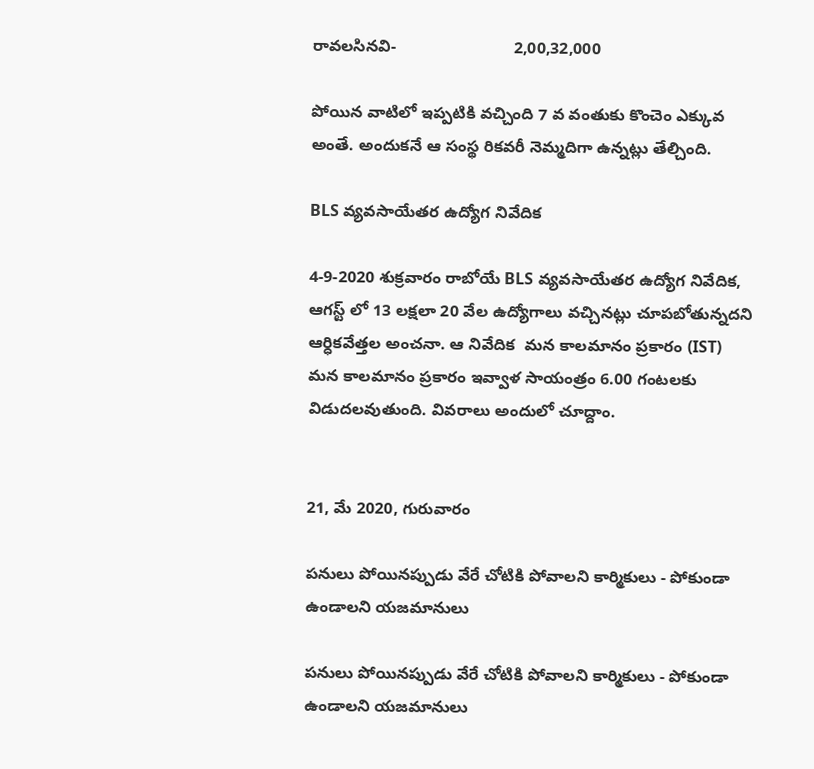రావలసినవి-                          2,00,32,000

పోయిన వాటిలో ఇప్పటికి వచ్చింది 7 వ వంతుకు కొంచెం ఎక్కువ అంతే. అందుకనే ఆ సంస్థ రికవరీ నెమ్మదిగా ఉన్నట్లు తేల్చింది.

BLS వ్యవసాయేతర ఉద్యోగ నివేదిక

4-9-2020 శుక్రవారం రాబోయే BLS వ్యవసాయేతర ఉద్యోగ నివేదిక,  ఆగస్ట్ లో 13 లక్షలా 20 వేల ఉద్యోగాలు వచ్చినట్లు చూపబోతున్నదని ఆర్ధికవేత్తల అంచనా. ఆ నివేదిక  మన కాలమానం ప్రకారం (IST) మన కాలమానం ప్రకారం ఇవ్వాళ సాయంత్రం 6.00 గంటలకు విడుదలవుతుంది. వివరాలు అందులో చూద్దాం.


21, మే 2020, గురువారం

పనులు పోయినప్పుడు వేరే చోటికి పోవాలని కార్మికులు - పోకుండా ఉండాలని యజమానులు

పనులు పోయినప్పుడు వేరే చోటికి పోవాలని కార్మికులు - పోకుండా ఉండాలని యజమానులు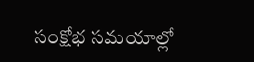సంక్షోభ సమయాల్లో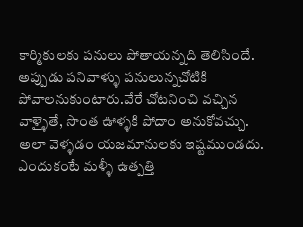కార్మికులకు పనులు పోతాయన్నది తెలిసిందే. అప్పుడు పనివాళ్ళు పనులున్నచోటికి పోవాలనుకుంటారు.వేరే చోటనించి వచ్చిన వాళ్ళైతే, సొంత ఊళ్ళకి పోదాం అనుకోవచ్చు. అలా వెళ్ళడం యజమానులకు ఇష్టముండదు. ఎందుకంటే మళ్ళీ ఉత్పత్తి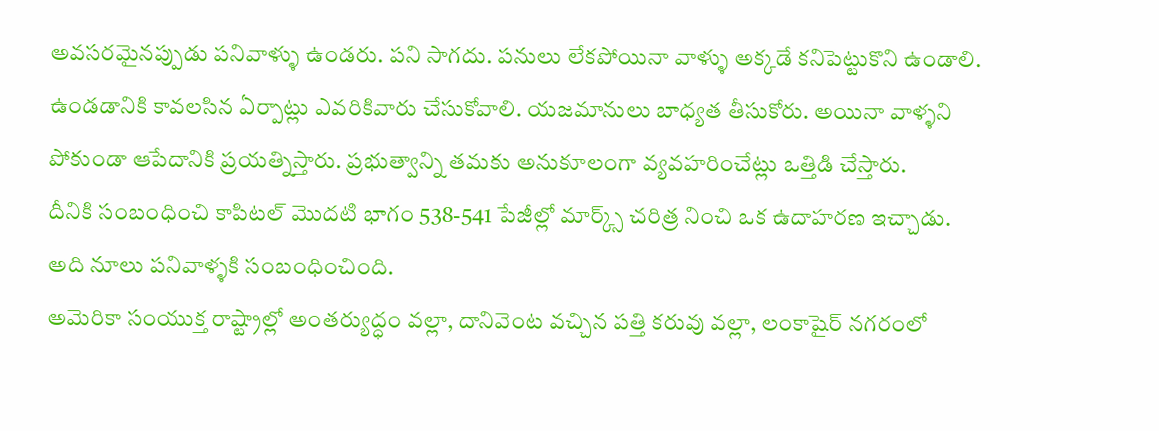అవసరమైనప్పుడు పనివాళ్ళు ఉండరు. పని సాగదు. పనులు లేకపోయినా వాళ్ళు అక్కడే కనిపెట్టుకొని ఉండాలి. ఉండడానికి కావలసిన ఏర్పాట్లు ఎవరికివారు చేసుకోవాలి. యజమానులు బాధ్యత తీసుకోరు. అయినా వాళ్ళని పోకుండా ఆపేదానికి ప్రయత్నిస్తారు. ప్రభుత్వాన్ని తమకు అనుకూలంగా వ్యవహరించేట్లు ఒత్తిడి చేస్తారు.
దీనికి సంబంధించి కాపిటల్ మొదటి భాగం 538-541 పేజీల్లో మార్క్స్ చరిత్ర నించి ఒక ఉదాహరణ ఇచ్చాడు. అది నూలు పనివాళ్ళకి సంబంధించింది.
అమెరికా సంయుక్త రాష్ట్రాల్లో అంతర్యుద్ధం వల్లా, దానివెంట వచ్చిన పత్తి కరువు వల్లా, లంకాషైర్ నగరంలో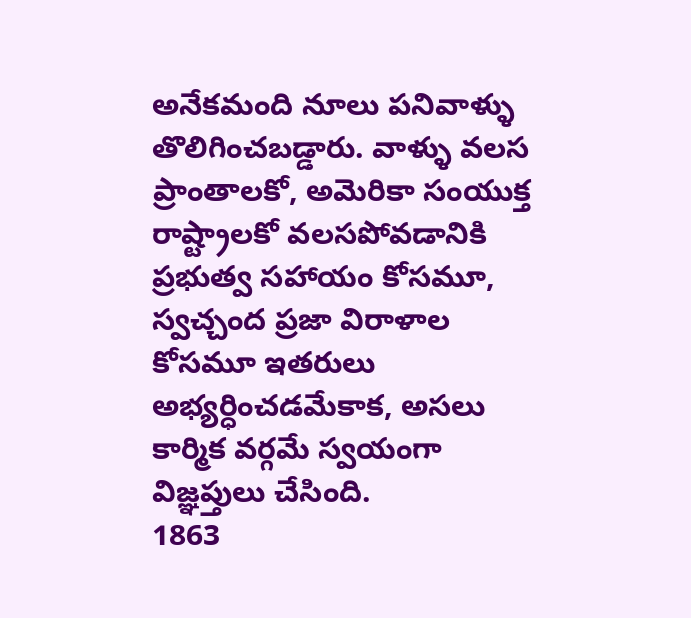అనేకమంది నూలు పనివాళ్ళు తొలిగించబడ్డారు. వాళ్ళు వలస ప్రాంతాలకో, అమెరికా సంయుక్త రాష్ట్రాలకో వలసపోవడానికి ప్రభుత్వ సహాయం కోసమూ, స్వచ్చంద ప్రజా విరాళాల కోసమూ ఇతరులు అభ్యర్ధించడమేకాక, అసలు కార్మిక వర్గమే స్వయంగా విజ్ఞప్తులు చేసింది.
1863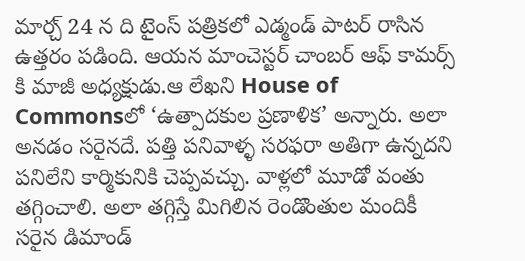మార్చ్ 24 న ది టైంస్ పత్రికలో ఎడ్మండ్ పాటర్ రాసిన ఉత్తరం పడింది. ఆయన మాంచెస్టర్ చాంబర్ ఆఫ్ కామర్స్ కి మాజీ అధ్యక్షుడు.ఆ లేఖని House of Commonsలో ‘ఉత్పాదకుల ప్రణాళిక’ అన్నారు. అలా అనడం సరైనదే. పత్తి పనివాళ్ళ సరఫరా అతిగా ఉన్నదని పనిలేని కార్మికునికి చెప్పవచ్చు. వాళ్లలో మూడో వంతు తగ్గించాలి. అలా తగ్గిస్తే మిగిలిన రెండొంతుల మందికీ సరైన డిమాండ్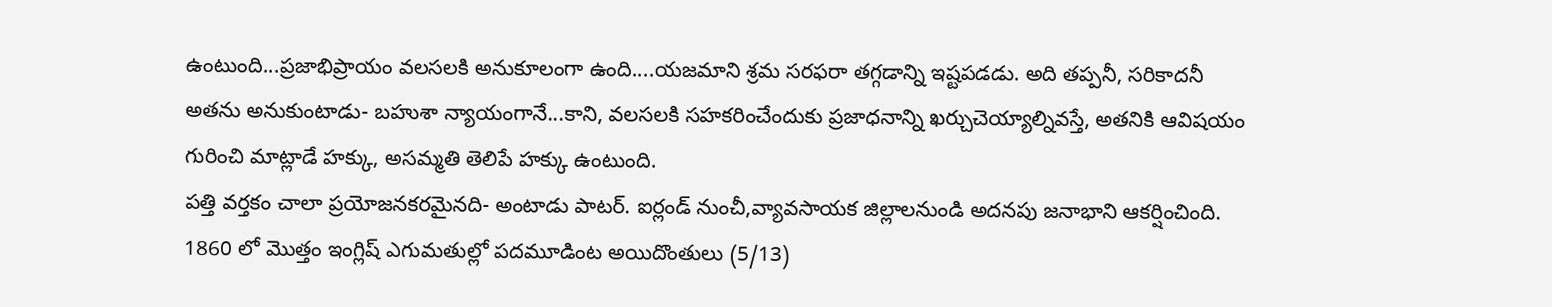ఉంటుంది...ప్రజాభిప్రాయం వలసలకి అనుకూలంగా ఉంది....యజమాని శ్రమ సరఫరా తగ్గడాన్ని ఇష్టపడడు. అది తప్పనీ, సరికాదనీ అతను అనుకుంటాడు- బహుశా న్యాయంగానే...కాని, వలసలకి సహకరించేందుకు ప్రజాధనాన్ని ఖర్చుచెయ్యాల్నివస్తే, అతనికి ఆవిషయం గురించి మాట్లాడే హక్కు, అసమ్మతి తెలిపే హక్కు ఉంటుంది.
పత్తి వర్తకం చాలా ప్రయోజనకరమైనది- అంటాడు పాటర్. ఐర్లండ్ నుంచీ,వ్యావసాయక జిల్లాలనుండి అదనపు జనాభాని ఆకర్షించింది. 1860 లో మొత్తం ఇంగ్లిష్ ఎగుమతుల్లో పదమూడింట అయిదొంతులు (5/13)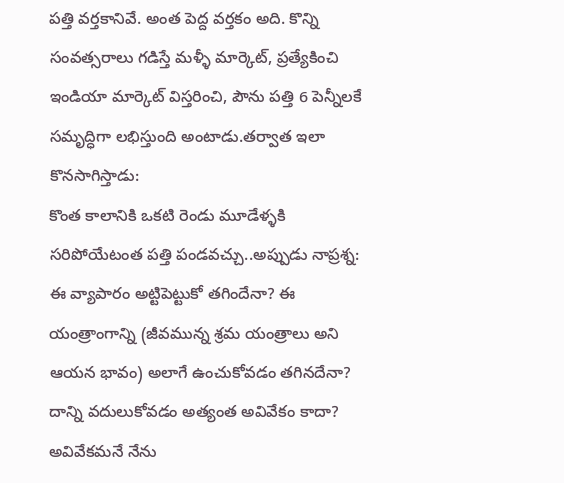పత్తి వర్తకానివే. అంత పెద్ద వర్తకం అది. కొన్ని సంవత్సరాలు గడిస్తే మళ్ళీ మార్కెట్, ప్రత్యేకించి ఇండియా మార్కెట్ విస్తరించి, పౌను పత్తి 6 పెన్నీలకే సమృద్ధిగా లభిస్తుంది అంటాడు.తర్వాత ఇలా కొనసాగిస్తాడు:
కొంత కాలానికి ఒకటి రెండు మూడేళ్ళకి సరిపోయేటంత పత్తి పండవచ్చు..అప్పుడు నాప్రశ్న: ఈ వ్యాపారం అట్టిపెట్టుకో తగిందేనా? ఈ యంత్రాంగాన్ని (జీవమున్న శ్రమ యంత్రాలు అని ఆయన భావం) అలాగే ఉంచుకోవడం తగినదేనా? దాన్ని వదులుకోవడం అత్యంత అవివేకం కాదా? అవివేకమనే నేను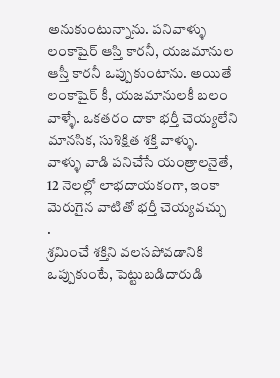అనుకుంటున్నాను. పనివాళ్ళు లంకాషైర్ ఆస్తి కారనీ, యజమానుల ఆస్తీ కారనీ ఒప్పుకుంటాను. అయితే లంకాషైర్ కీ, యజమానులకీ బలం వాళ్ళే. ఒకతరం దాకా భర్తీ చెయ్యలేని మానసిక, సుశిక్షిత శక్తి వాళ్ళు.
వాళ్ళు వాడి పనిచేసే యంత్రాలనైతే, 12 నెలల్లో లాభదాయకంగా, ఇంకా మెరుగైన వాటితో భర్తీ చెయ్యవచ్చు
.
శ్రమించే శక్తిని వలసపోవడానికి ఒప్పుకుంటే, పెట్టుబడిదారుడి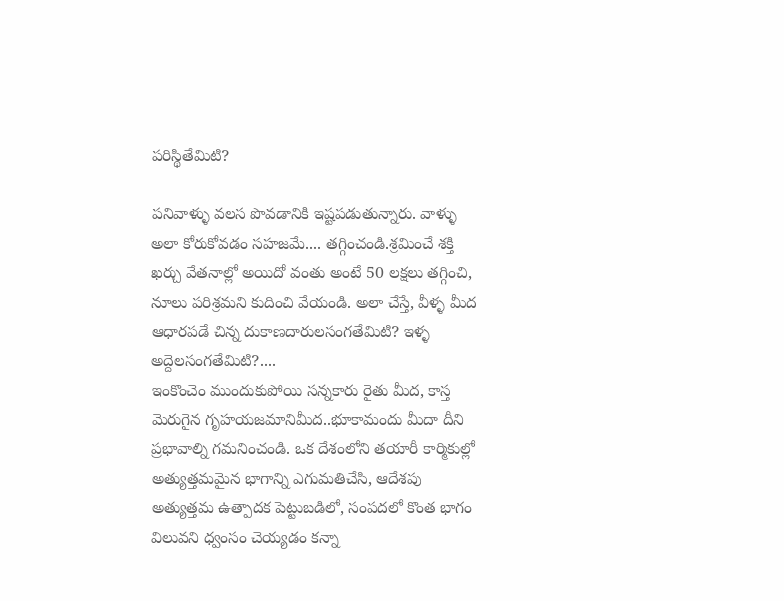పరిస్థితేమిటి?

పనివాళ్ళు వలస పొవడానికి ఇష్టపడుతున్నారు. వాళ్ళు అలా కోరుకోవడం సహజమే.... తగ్గించండి.శ్రమించే శక్తి ఖర్చు వేతనాల్లో అయిదో వంతు అంటే 50 లక్షలు తగ్గించి, నూలు పరిశ్రమని కుదించి వేయండి. అలా చేస్తే, వీళ్ళ మీద ఆధారపడే చిన్న దుకాణదారులసంగతేమిటి? ఇళ్ళ అద్దెలసంగతేమిటి?....
ఇంకొంచెం ముందుకుపోయి సన్నకారు రైతు మీద, కాస్త మెరుగైన గృహయజమానిమీద..భూకామందు మీదా దీని ప్రభావాల్ని గమనించండి. ఒక దేశంలోని తయారీ కార్మికుల్లో అత్యుత్తమమైన భాగాన్ని ఎగుమతిచేసి, ఆదేశపు అత్యుత్తమ ఉత్పాదక పెట్టుబడిలో, సంపదలో కొంత భాగం విలువని ధ్వంసం చెయ్యడం కన్నా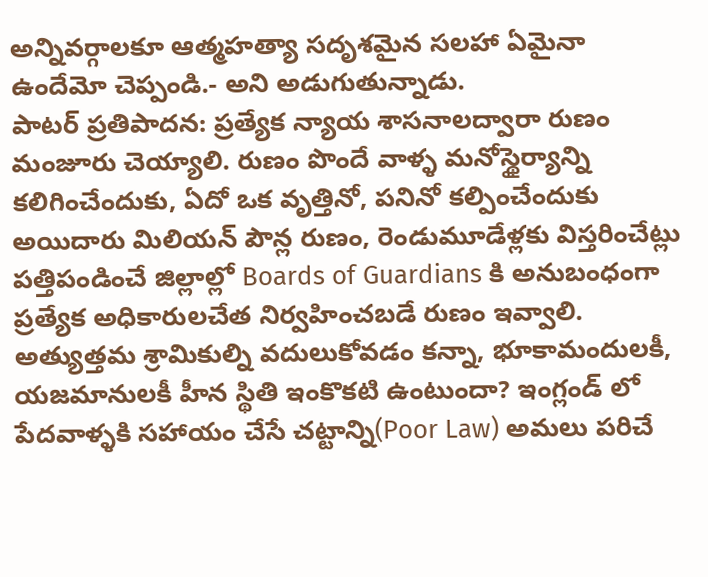అన్నివర్గాలకూ ఆత్మహత్యా సదృశమైన సలహా ఏమైనా ఉందేమో చెప్పండి.- అని అడుగుతున్నాడు.
పాటర్ ప్రతిపాదన: ప్రత్యేక న్యాయ శాసనాలద్వారా రుణం మంజూరు చెయ్యాలి. రుణం పొందే వాళ్ళ మనోస్థైర్యాన్ని
కలిగించేందుకు, ఏదో ఒక వృత్తినో, పనినో కల్పించేందుకు అయిదారు మిలియన్ పౌన్ల రుణం, రెండుమూడేళ్లకు విస్తరించేట్లు పత్తిపండించే జిల్లాల్లో Boards of Guardians కి అనుబంధంగా ప్రత్యేక అధికారులచేత నిర్వహించబడే రుణం ఇవ్వాలి. అత్యుత్తమ శ్రామికుల్ని వదులుకోవడం కన్నా, భూకామందులకీ, యజమానులకీ హీన స్థితి ఇంకొకటి ఉంటుందా? ఇంగ్లండ్ లో పేదవాళ్ళకి సహాయం చేసే చట్టాన్ని(Poor Law) అమలు పరిచే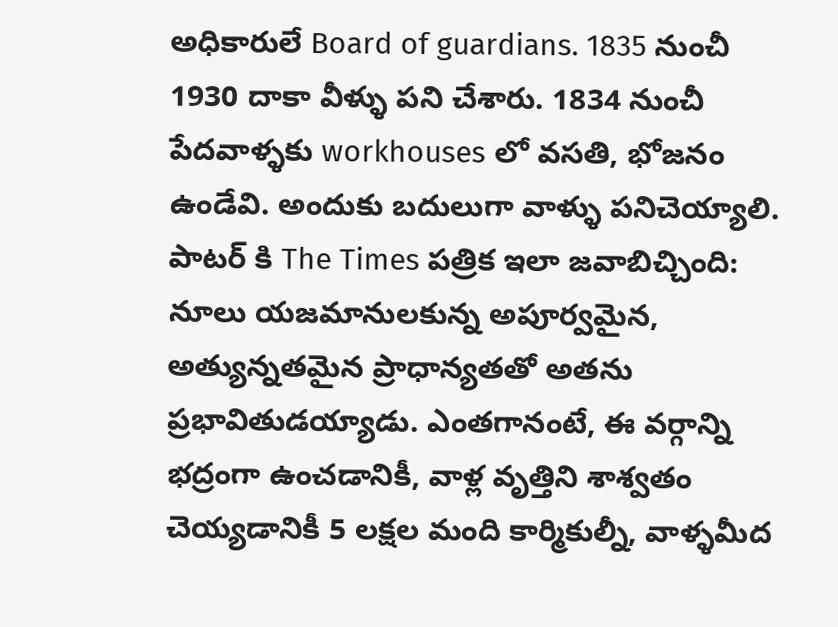అధికారులే Board of guardians. 1835 నుంచీ 1930 దాకా వీళ్ళు పని చేశారు. 1834 నుంచీ పేదవాళ్ళకు workhouses లో వసతి, భోజనం ఉండేవి. అందుకు బదులుగా వాళ్ళు పనిచెయ్యాలి.
పాటర్ కి The Times పత్రిక ఇలా జవాబిచ్చింది:
నూలు యజమానులకున్న అపూర్వమైన, అత్యున్నతమైన ప్రాధాన్యతతో అతను ప్రభావితుడయ్యాడు. ఎంతగానంటే, ఈ వర్గాన్ని భద్రంగా ఉంచడానికీ, వాళ్ల వృత్తిని శాశ్వతం చెయ్యడానికీ 5 లక్షల మంది కార్మికుల్నీ, వాళ్ళమీద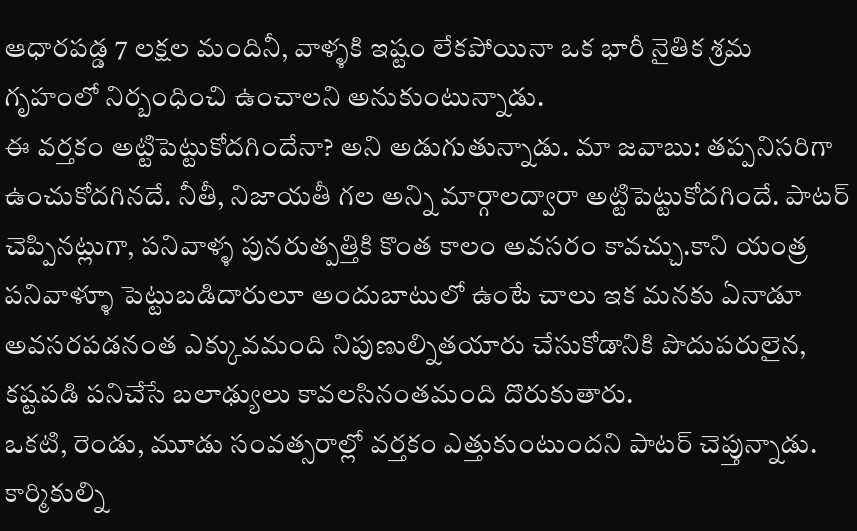ఆధారపడ్డ 7 లక్షల మందినీ, వాళ్ళకి ఇష్టం లేకపోయినా ఒక భారీ నైతిక శ్రమ గృహంలో నిర్బంధించి ఉంచాలని అనుకుంటున్నాడు.
ఈ వర్తకం అట్టిపెట్టుకోదగిందేనా? అని అడుగుతున్నాడు. మా జవాబు: తప్పనిసరిగా ఉంచుకోదగినదే. నీతీ, నిజాయతీ గల అన్ని మార్గాలద్వారా అట్టిపెట్టుకోదగిందే. పాటర్ చెప్పినట్లుగా, పనివాళ్ళ పునరుత్పత్తికి కొంత కాలం అవసరం కావచ్చు.కాని యంత్ర పనివాళ్ళూ పెట్టుబడిదారులూ అందుబాటులో ఉంటే చాలు ఇక మనకు ఏనాడూ అవసరపడనంత ఎక్కువమంది నిపుణుల్నితయారు చేసుకోడానికి పొదుపరులైన, కష్టపడి పనిచేసే బలాఢ్యులు కావలసినంతమంది దొరుకుతారు.
ఒకటి, రెండు, మూడు సంవత్సరాల్లో వర్తకం ఎత్తుకుంటుందని పాటర్ చెప్తున్నాడు. కార్మికుల్ని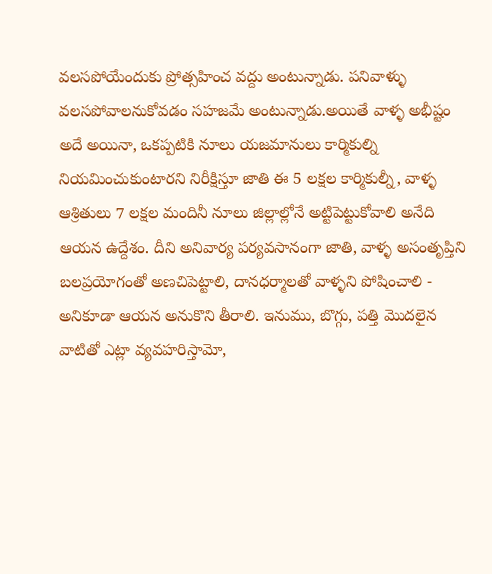వలసపోయేందుకు ప్రోత్సహించ వద్దు అంటున్నాడు. పనివాళ్ళు వలసపోవాలనుకోవడం సహజమే అంటున్నాడు.అయితే వాళ్ళ అభీష్టం అదే అయినా, ఒకప్పటికి నూలు యజమానులు కార్మికుల్ని నియమించుకుంటారని నిరీక్షిస్తూ జాతి ఈ 5 లక్షల కార్మికుల్నీ, వాళ్ళ ఆశ్రితులు 7 లక్షల మందినీ నూలు జిల్లాల్లోనే అట్టిపెట్టుకోవాలి అనేది ఆయన ఉద్దేశం. దీని అనివార్య పర్యవసానంగా జాతి, వాళ్ళ అసంతృప్తిని బలప్రయోగంతో అణచిపెట్టాలి, దానధర్మాలతో వాళ్ళని పోషించాలి - అనికూడా ఆయన అనుకొని తీరాలి. ఇనుము, బొగ్గు, పత్తి మొదలైన వాటితో ఎట్లా వ్యవహరిస్తామో,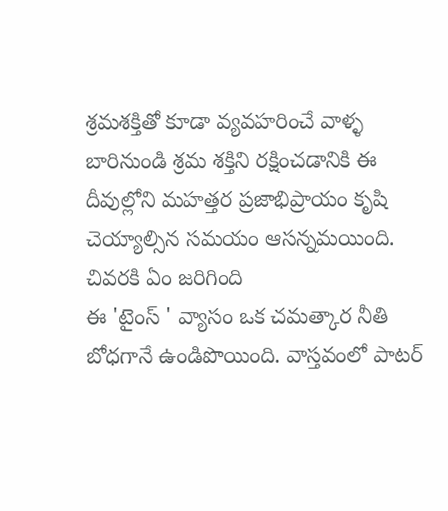శ్రమశక్తితో కూడా వ్యవహరించే వాళ్ళ బారినుండి శ్రమ శక్తిని రక్షించడానికి ఈ దీవుల్లోని మహత్తర ప్రజాభిప్రాయం కృషి చెయ్యాల్సిన సమయం ఆసన్నమయింది.
చివరకి ఏం జరిగింది
ఈ 'టైంస్ ' వ్యాసం ఒక చమత్కార నీతి బోధగానే ఉండిపొయింది. వాస్తవంలో పాటర్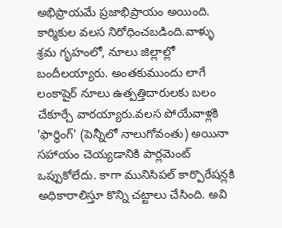అభిప్రాయమే ప్రజాభిప్రాయం అయింది. కార్మికుల వలస నిరోధించబడింది.వాళ్ళు శ్రమ గృహంలో, నూలు జిల్లాల్లో బందీలయ్యారు. అంతకుముందు లాగే లంకాషైర్ నూలు ఉత్పత్తిదారులకు బలం చేకూర్చే వారయ్యారు.వలస పోయేవాళ్లకి 'ఫార్థింగ్' (పెన్నీలో నాలుగోవంతు) అయినా సహాయం చెయ్యడానికి పార్లమెంట్ ఒప్పుకోలేదు. కాగా మునిసిపల్ కార్పొరేషన్లకి అధికారాలిస్తూ కొన్ని చట్టాలు చేసింది. అవి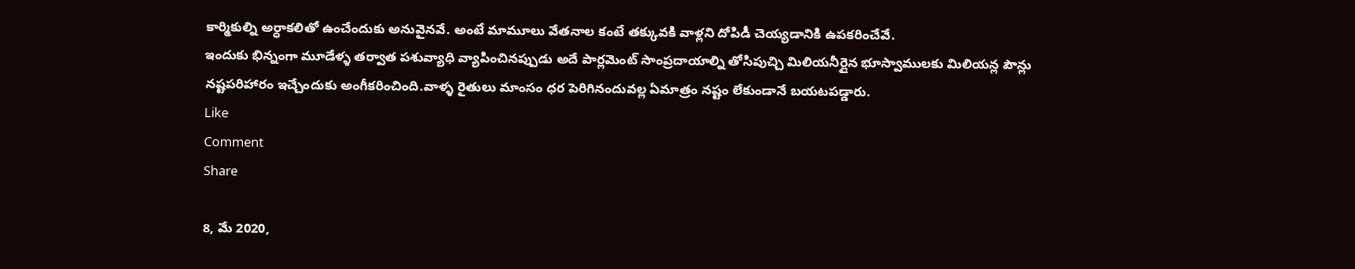కార్మికుల్ని అర్ధాకలితో ఉంచేందుకు అనువైనవే. అంటే మామూలు వేతనాల కంటే తక్కువకి వాళ్లని దోపిడీ చెయ్యడానికి ఉపకరించేవే.
ఇందుకు భిన్నంగా మూడేళ్ళ తర్వాత పశువ్యాధి వ్యాపించినప్పుడు అదే పార్లమెంట్ సాంప్రదాయాల్ని తోసిపుచ్చి మిలియనీర్లైన భూస్వాములకు మిలియన్ల పౌన్లు నష్టపరిహారం ఇచ్చేందుకు అంగీకరించింది.వాళ్ళ రైతులు మాంసం ధర పెరిగినందువల్ల ఏమాత్రం నష్టం లేకుండానే బయటపడ్డారు.
Like
Comment
Share

8, మే 2020,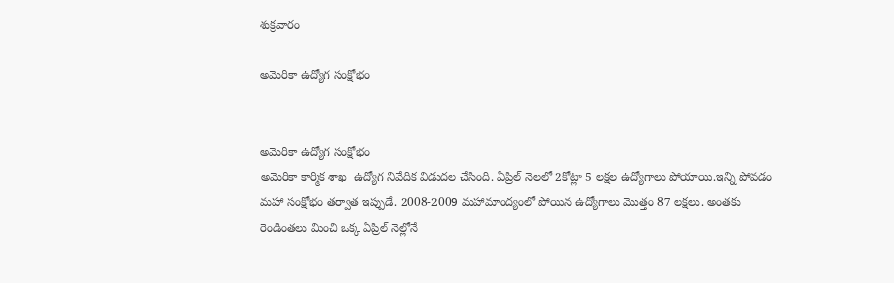శుక్రవారం

అమెరికా ఉద్యోగ సంక్షోభం


అమెరికా ఉద్యోగ సంక్షోభం
అమెరికా కార్మిక శాఖ  ఉద్యోగ నివేదిక విడుదల చేసింది. ఏప్రిల్ నెలలో 2కోట్లా 5 లక్షల ఉద్యోగాలు పోయాయి.ఇన్ని పోవడం మహా సంక్షోభం తర్వాత ఇప్పుడే. 2008-2009 మహామాంద్యంలో పోయిన ఉద్యోగాలు మొత్తం 87 లక్షలు. అంతకు రెండింతలు మించి ఒక్క ఏప్రిల్ నెల్లోనే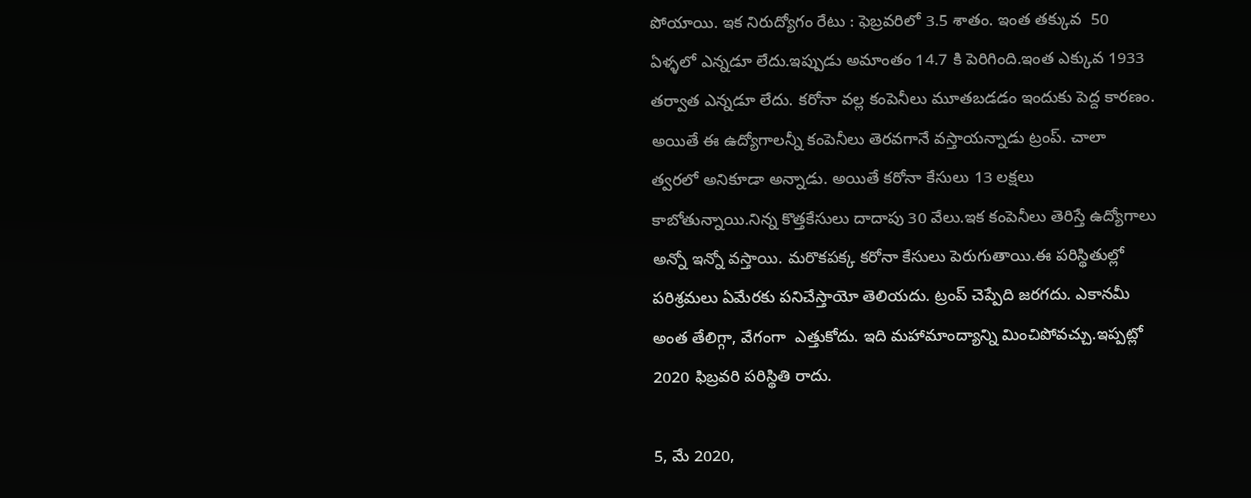పోయాయి. ఇక నిరుద్యోగం రేటు : ఫెబ్రవరిలో 3.5 శాతం. ఇంత తక్కువ  50 ఏళ్ళలో ఎన్నడూ లేదు.ఇప్పుడు అమాంతం 14.7 కి పెరిగింది.ఇంత ఎక్కువ 1933 తర్వాత ఎన్నడూ లేదు. కరోనా వల్ల కంపెనీలు మూతబడడం ఇందుకు పెద్ద కారణం. అయితే ఈ ఉద్యోగాలన్నీ కంపెనీలు తెరవగానే వస్తాయన్నాడు ట్రంప్. చాలా త్వరలో అనికూడా అన్నాడు. అయితే కరోనా కేసులు 13 లక్షలు కాబోతున్నాయి.నిన్న కొత్తకేసులు దాదాపు 30 వేలు.ఇక కంపెనీలు తెరిస్తే ఉద్యోగాలు అన్నో ఇన్నో వస్తాయి. మరొకపక్క కరోనా కేసులు పెరుగుతాయి.ఈ పరిస్థితుల్లో పరిశ్రమలు ఏమేరకు పనిచేస్తాయో తెలియదు. ట్రంప్ చెప్పేది జరగదు. ఎకానమీ అంత తేలిగ్గా, వేగంగా  ఎత్తుకోదు. ఇది మహామాంద్యాన్ని మించిపోవచ్చు.ఇప్పట్లో 2020 ఫిబ్రవరి పరిస్థితి రాదు.

5, మే 2020,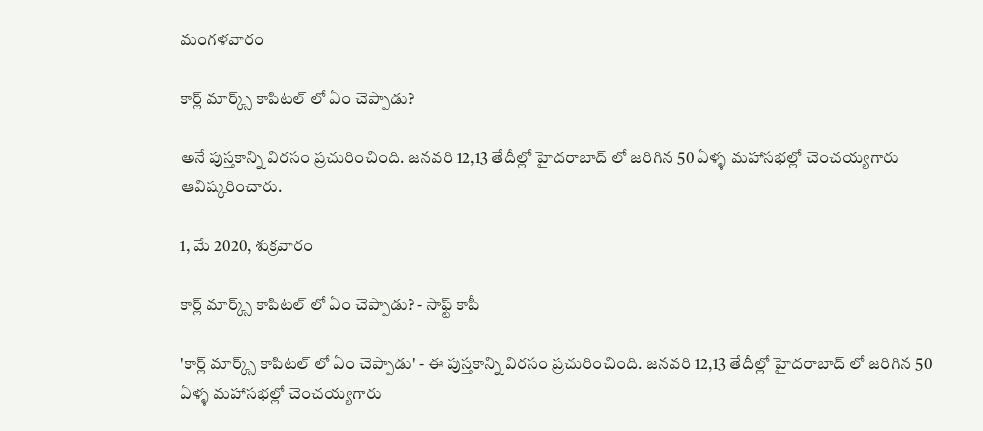మంగళవారం

కార్ల్ మార్క్స్ కాపిటల్ లో ఏం చెప్పాడు?

అనే పుస్తకాన్ని విరసం ప్రచురించింది. జనవరి 12,13 తేదీల్లో హైదరాబాద్ లో జరిగిన 50 ఏళ్ళ మహాసభల్లో చెంచయ్యగారు ఆవిష్కరించారు.

1, మే 2020, శుక్రవారం

కార్ల్ మార్క్స్ కాపిటల్ లో ఏం చెప్పాడు? - సాఫ్ట్ కాపీ

'కార్ల్ మార్క్స్ కాపిటల్ లో ఏం చెప్పాడు' - ఈ పుస్తకాన్ని విరసం ప్రచురించింది. జనవరి 12,13 తేదీల్లో హైదరాబాద్ లో జరిగిన 50 ఏళ్ళ మహాసభల్లో చెంచయ్యగారు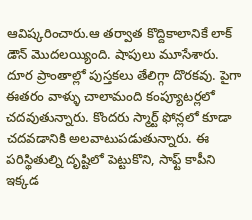ఆవిష్కరించారు.ఆ తర్వాత కొద్దికాలానికే లాక్ డౌన్ మొదలయ్యింది. షాపులు మూసేశారు. దూర ప్రాంతాల్లో పుస్తకలు తేలిగ్గా దొరకవు. పైగా ఈతరం వాళ్ళు చాలామంది కంప్యూటర్లలో చదవుతున్నారు. కొందరు స్మార్ట్ ఫోన్లలో కూడా చదవడానికి అలవాటుపడుతున్నారు. ఈ పరిస్థితుల్ని దృష్టిలో పెట్టుకొని, సాఫ్ట్ కాపీని ఇక్కడ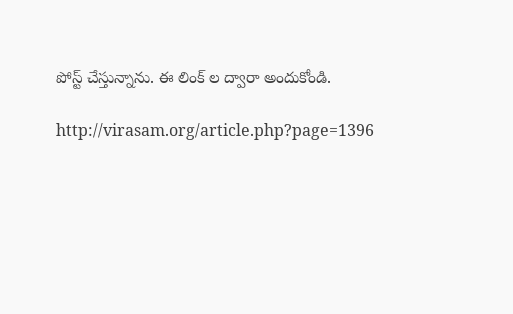పోస్ట్ చేస్తున్నాను. ఈ లింక్ ల ద్వారా అందుకోండి.

http://virasam.org/article.php?page=1396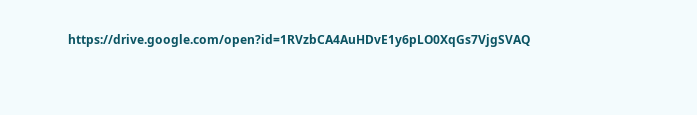https://drive.google.com/open?id=1RVzbCA4AuHDvE1y6pLO0XqGs7VjgSVAQ